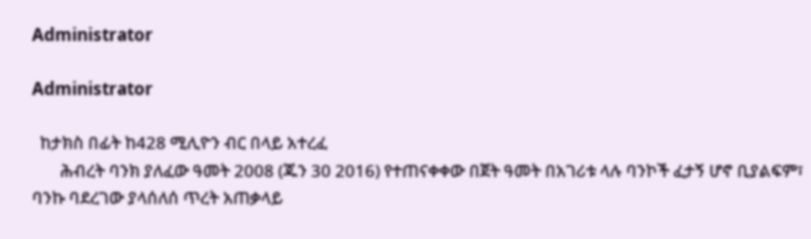Administrator

Administrator

  ከታክስ በፊት ከ428 ሚሊዮን ብር በላይ አተረፈ
       ሕብረት ባንክ ያለፈው ዓመት 2008 (ጁን 30 2016) የተጠናቀቀው በጀት ዓመት በአገሪቱ ላሉ ባንኮች ፈታኝ ሆኖ ቢያልፍም፣ ባንኩ ባደረገው ያላሰለሰ ጥረት አጠቃላይ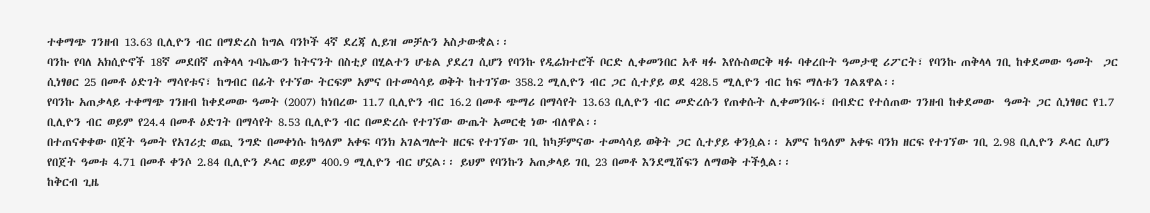ተቀማጭ ገንዘብ 13.63 ቢሊዮን ብር በማድረስ ከግል ባንኮች 4ኛ ደረጃ ሊይዝ መቻሉን አስታውቋል፡፡
ባንኩ የባለ አክሲዮኖች 18ኛ መደበኛ ጠቅላላ ጉባኤውን ከትናንት በስቲያ በሂልተን ሆቴል ያደረገ ሲሆን የባንኩ የዲሬክተሮች ቦርድ ሊቀመንበር አቶ ዛፉ እየሱስወርቅ ዛፉ ባቀረቡት ዓመታዊ ሪፖርት፣ የባንኩ ጠቅላላ ገቢ ከቀደመው ዓመት  ጋር ሲነፃፀር 25 በመቶ ዕድገት ማሳየቱና፣ ከግብር በፊት የተኘው ትርፍም አምና በተመሳሳይ ወቅት ከተገኘው 358.2 ሚሊዮን ብር ጋር ሲተያይ ወደ 428.5 ሚሊዮን ብር ከፍ ማለቱን ገልጸዋል፡፡
የባንኩ አጠቃላይ ተቀማጭ ገንዘብ ከቀደመው ዓመት (2007) ከነበረው 11.7 ቢሊዮን ብር 16.2 በመቶ ጭማሪ በማሳየት 13.63 ቢሊዮን ብር መድረሱን የጠቀሱት ሊቀመንበሩ፣ በብድር የተሰጠው ገንዘብ ከቀደመው  ዓመት ጋር ሲነፃፀር የ1.7 ቢሊዮን ብር ወይም የ24.4 በመቶ ዕድገት በማሳየት 8.53 ቢሊዮን ብር በመድረሱ የተገኘው ውጤት አመርቂ ነው ብለዋል፡፡
በተጠናቀቀው በጀት ዓመት የአገሪቷ ወጪ ንግድ በመቀነሱ ከዓለም አቀፍ ባንክ አገልግሎት ዘርፍ የተገኘው ገቢ ከካቻምናው ተመሳሳይ ወቅት ጋር ሲተያይ ቀንሷል፡፡ አምና ከዓለም አቀፍ ባንክ ዘርፍ የተገኘው ገቢ 2.98 ቢሊዮን ዶላር ሲሆን የበጀት ዓመቱ 4.71 በመቶ ቀንሶ 2.84 ቢሊዮን ዶላር ወይም 400.9 ሚሊዮን ብር ሆኗል፡፡ ይህም የባንኩን አጠቃላይ ገቢ 23 በመቶ እንደሚሸፍን ለማወቅ ተችሏል፡፡
ከቅርብ ጊዜ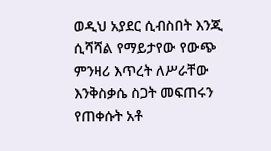ወዲህ አያደር ሲብስበት እንጂ ሲሻሻል የማይታየው የውጭ ምንዛሪ እጥረት ለሥራቸው እንቅስቃሴ ስጋት መፍጠሩን የጠቀሱት አቶ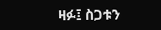ዛፉ፤ ስጋቱን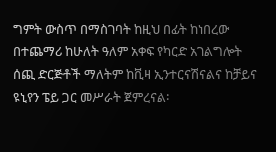ግምት ውስጥ በማስገባት ከዚህ በፊት ከነበረው በተጨማሪ ከሁለት ዓለም አቀፍ የካርድ አገልግሎት ሰጪ ድርጅቶች ማለትም ከቪዛ ኢንተርናሽናልና ከቻይና ዩኒየን ፔይ ጋር መሥራት ጀምረናል፡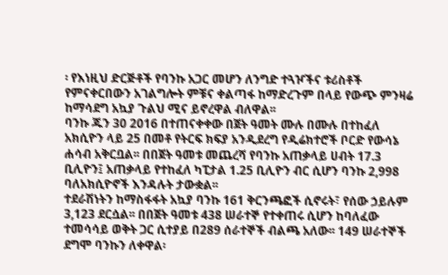፡ የእነዚህ ድርጅቶች የባንኩ አጋር መሆን ለንግድ ተጓዦችና ቱሪስቶች የምናቀርበውን አገልግሎት ምቹና ቀልጣፋ ከማድረጉም በላይ የውጭ ምንዛሬ ከማሳደግ አኳያ ጉልህ ሚና ይኖረዋል ብለዋል፡፡
ባንኩ ጁን 30 2016 በተጠናቀቀው በጀት ዓመት ሙሉ በሙሉ በተከፈለ አክሲዮን ላይ 25 በመቶ የትርፍ ክፍያ አንዲደረግ የዲሬክተሮች ቦርድ የውሳኔ ሐሳብ አቅርቧል፡፡ በበጀት ዓመቱ መጨረሻ የባንኩ አጠቃላይ ሀብት 17.3 ቢሊዮን፤ አጠቃላይ የተከፈለ ካፒታል 1.25 ቢሊዮን ብር ሲሆን ባንኩ 2,998 ባለአክሲዮኖች እንዳሉት ታውቋል፡፡
ተደራሽነትን ከማስፋፋት አኳያ ባንኩ 161 ቅርንጫፎች ሲኖሩት፣ የሰው ኃይሉም 3,123 ደርሷል፡፡ በበጀት ዓመቱ 438 ሠራተኞ የተቀጠሩ ሲሆን ከባለፈው ተመሳሳይ ወቅት ጋር ሲተያይ በ289 ሰራተኞች ብልጫ አለው፡፡ 149 ሠራተኞች ደግሞ ባንኩን ለቀዋል፡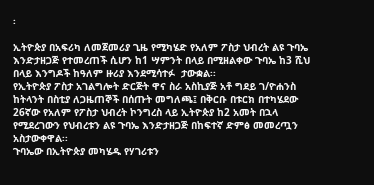፡

ኢትዮጵያ በአፍሪካ ለመጀመሪያ ጊዜ የሚካሄድ የአለም ፖስታ ህብረት ልዩ ጉባኤ እንድታዘጋጅ የተመረጠች ሲሆን ከ1 ሣምንት በላይ በሚዘልቀው ጉባኤ ከ3 ሺህ በላይ እንግዶች ከዓለም ዙሪያ እንደሚሳተፉ  ታውቋል፡፡
የኢትዮጵያ ፖስታ አገልግሎት ድርጅት ዋና ስራ አስኪያጅ አቶ ግደይ ገ/ዮሐንስ ከትላንት በስቲያ ለጋዜጠኞች በሰጡት መግለጫ፤ በቅርቡ በቱርክ በተካሄደው 26ኛው የአለም የፖስታ ህብረት ኮንግረስ ላይ ኢትዮጵያ ከ2 አመት በኋላ የሚደረገውን የህብረቱን ልዩ ጉባኤ እንድታዘጋጅ በከፍተኛ ድምፅ መመረጧን አስታውቀዋል፡፡
ጉባኤው በኢትዮጵያ መካሄዱ የሃገሪቱን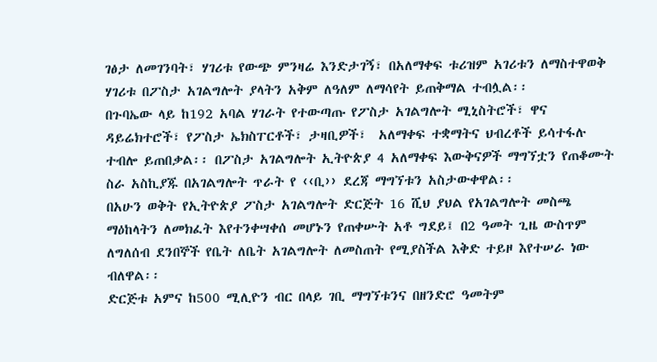ገፅታ ለመገንባት፣ ሃገሪቱ የውጭ ምንዛሬ እንድታገኝ፣ በአለማቀፍ ቱሪዝም አገሪቱን ለማስተዋወቅ ሃገሪቱ በፖስታ አገልግሎት ያላትን አቅም ለዓለም ለማሳየት ይጠቅማል ተብሏል፡፡
በጉባኤው ላይ ከ192 አባል ሃገራት የተውጣጡ የፖስታ አገልግሎት ሚኒስትሮች፣ ዋና ዳይሬክተሮች፣ የፖስታ ኤክስፐርቶች፣ ታዛቢዎች፣  አለማቀፍ ተቋማትና ህብረቶች ይሳተፋሉ ተብሎ ይጠበቃል፡፡ በፖስታ አገልግሎት ኢትዮጵያ 4 አለማቀፍ እውቅናዎች ማግኘቷን የጠቆሙት ስራ አስኪያጁ በአገልግሎት ጥራት የ ‹‹ቢ›› ደረጃ ማግኘቱን አስታውቀዋል፡፡
በአሁን ወቅት የኢትዮጵያ ፖስታ አገልግሎት ድርጅት 16 ሺህ ያህል የአገልግሎት መስጫ ማዕከላትን ለመክፈት እየተንቀሣቀሰ መሆኑን የጠቀሡት አቶ ግደይ፤ በ2 ዓመት ጊዜ ውስጥም ለግለሰብ ደንበኞች የቤት ለቤት አገልግሎት ለመስጠት የሚያስችል እቅድ ተይዞ እየተሠራ ነው ብለዋል፡፡
ድርጅቱ አምና ከ500 ሚሊዮን ብር በላይ ገቢ ማግኘቱንና በዘንድሮ ዓመትም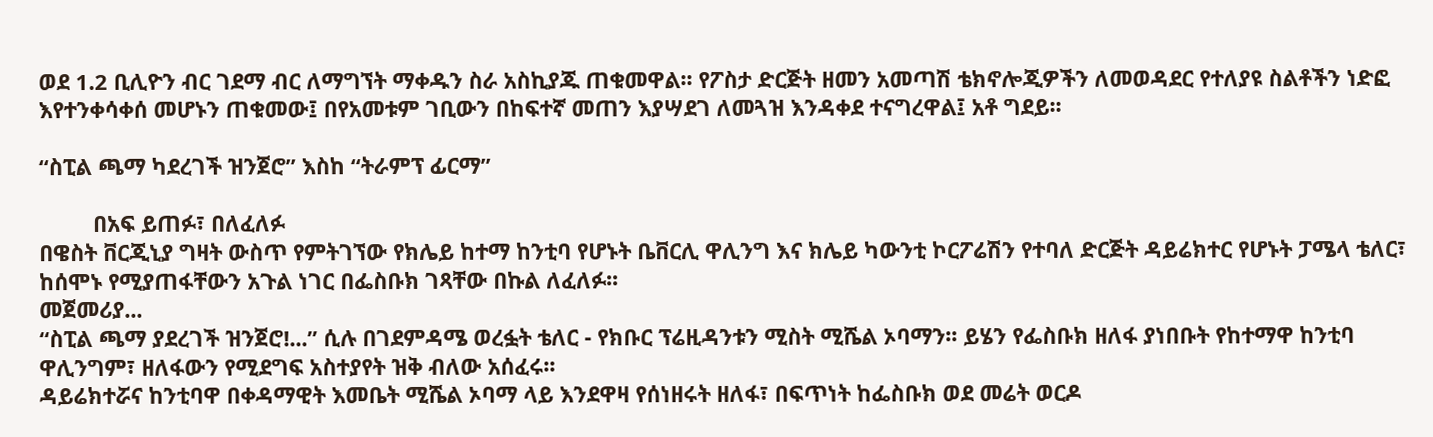ወደ 1.2 ቢሊዮን ብር ገደማ ብር ለማግኘት ማቀዱን ስራ አስኪያጁ ጠቁመዋል፡፡ የፖስታ ድርጅት ዘመን አመጣሽ ቴክኖሎጂዎችን ለመወዳደር የተለያዩ ስልቶችን ነድፎ እየተንቀሳቀሰ መሆኑን ጠቁመው፤ በየአመቱም ገቢውን በከፍተኛ መጠን እያሣደገ ለመጓዝ እንዳቀደ ተናግረዋል፤ አቶ ግደይ፡፡

“ስፒል ጫማ ካደረገች ዝንጀሮ” እስከ “ትራምፕ ፊርማ”

         በአፍ ይጠፉ፣ በለፈለፉ
በዌስት ቨርጂኒያ ግዛት ውስጥ የምትገኘው የክሌይ ከተማ ከንቲባ የሆኑት ቤቨርሊ ዋሊንግ እና ክሌይ ካውንቲ ኮርፖሬሽን የተባለ ድርጅት ዳይሬክተር የሆኑት ፓሜላ ቴለር፣ ከሰሞኑ የሚያጠፋቸውን አጉል ነገር በፌስቡክ ገጻቸው በኩል ለፈለፉ፡፡
መጀመሪያ...
“ስፒል ጫማ ያደረገች ዝንጀሮ!...” ሲሉ በገደምዳሜ ወረፏት ቴለር - የክቡር ፕሬዚዳንቱን ሚስት ሚሼል ኦባማን፡፡ ይሄን የፌስቡክ ዘለፋ ያነበቡት የከተማዋ ከንቲባ ዋሊንግም፣ ዘለፋውን የሚደግፍ አስተያየት ዝቅ ብለው አሰፈሩ፡፡
ዳይሬክተሯና ከንቲባዋ በቀዳማዊት እመቤት ሚሼል ኦባማ ላይ እንደዋዛ የሰነዘሩት ዘለፋ፣ በፍጥነት ከፌስቡክ ወደ መሬት ወርዶ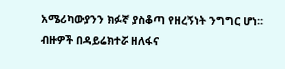አሜሪካውያንን ክፉኛ ያስቆጣ የዘረኝነት ንግግር ሆነ፡፡ ብዙዎች በዳይሬክተሯ ዘለፋና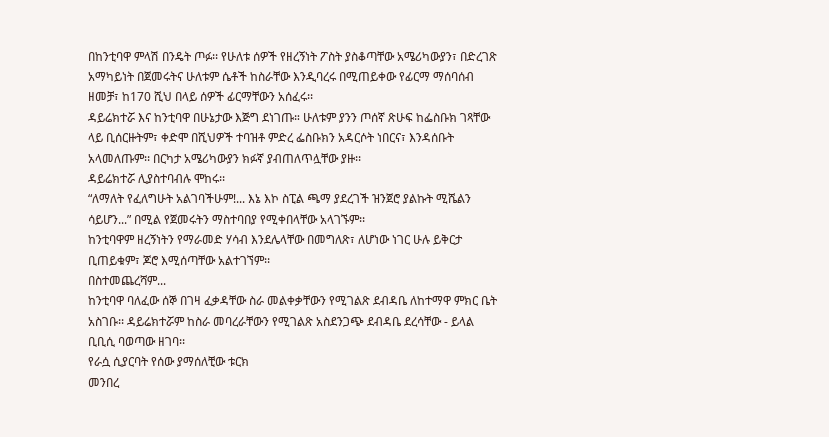በከንቲባዋ ምላሽ በንዴት ጦፉ፡፡ የሁለቱ ሰዎች የዘረኝነት ፖስት ያስቆጣቸው አሜሪካውያን፣ በድረገጽ አማካይነት በጀመሩትና ሁለቱም ሴቶች ከስራቸው እንዲባረሩ በሚጠይቀው የፊርማ ማሰባሰብ ዘመቻ፣ ከ170 ሺህ በላይ ሰዎች ፊርማቸውን አሰፈሩ፡፡
ዳይሬክተሯ እና ከንቲባዋ በሁኔታው እጅግ ደነገጡ። ሁለቱም ያንን ጦሰኛ ጽሁፍ ከፌስቡክ ገጻቸው ላይ ቢሰርዙትም፣ ቀድሞ በሺህዎች ተባዝቶ ምድረ ፌስቡክን አዳርሶት ነበርና፣ እንዳሰቡት አላመለጡም፡፡ በርካታ አሜሪካውያን ክፉኛ ያብጠለጥሏቸው ያዙ፡፡
ዳይሬክተሯ ሊያስተባብሉ ሞከሩ፡፡
“ለማለት የፈለግሁት አልገባችሁም!... እኔ እኮ ስፒል ጫማ ያደረገች ዝንጀሮ ያልኩት ሚሼልን ሳይሆን...” በሚል የጀመሩትን ማስተባበያ የሚቀበላቸው አላገኙም፡፡
ከንቲባዋም ዘረኝነትን የማራመድ ሃሳብ እንደሌላቸው በመግለጽ፣ ለሆነው ነገር ሁሉ ይቅርታ ቢጠይቁም፣ ጆሮ እሚሰጣቸው አልተገኘም፡፡
በስተመጨረሻም...
ከንቲባዋ ባለፈው ሰኞ በገዛ ፈቃዳቸው ስራ መልቀቃቸውን የሚገልጽ ደብዳቤ ለከተማዋ ምክር ቤት አስገቡ፡፡ ዳይሬክተሯም ከስራ መባረራቸውን የሚገልጽ አስደንጋጭ ደብዳቤ ደረሳቸው - ይላል ቢቢሲ ባወጣው ዘገባ፡፡
የራሷ ሲያርባት የሰው ያማሰለቺው ቱርክ
መንበረ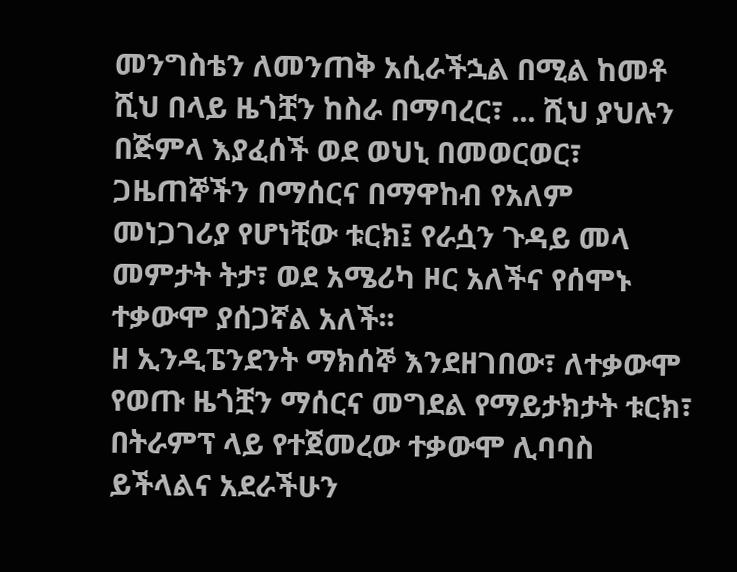መንግስቴን ለመንጠቅ አሲራችኋል በሚል ከመቶ ሺህ በላይ ዜጎቿን ከስራ በማባረር፣ ... ሺህ ያህሉን በጅምላ እያፈሰች ወደ ወህኒ በመወርወር፣ ጋዜጠኞችን በማሰርና በማዋከብ የአለም መነጋገሪያ የሆነቺው ቱርክ፤ የራሷን ጉዳይ መላ መምታት ትታ፣ ወደ አሜሪካ ዞር አለችና የሰሞኑ ተቃውሞ ያሰጋኛል አለች፡፡
ዘ ኢንዲፔንደንት ማክሰኞ እንደዘገበው፣ ለተቃውሞ የወጡ ዜጎቿን ማሰርና መግደል የማይታክታት ቱርክ፣ በትራምፕ ላይ የተጀመረው ተቃውሞ ሊባባስ ይችላልና አደራችሁን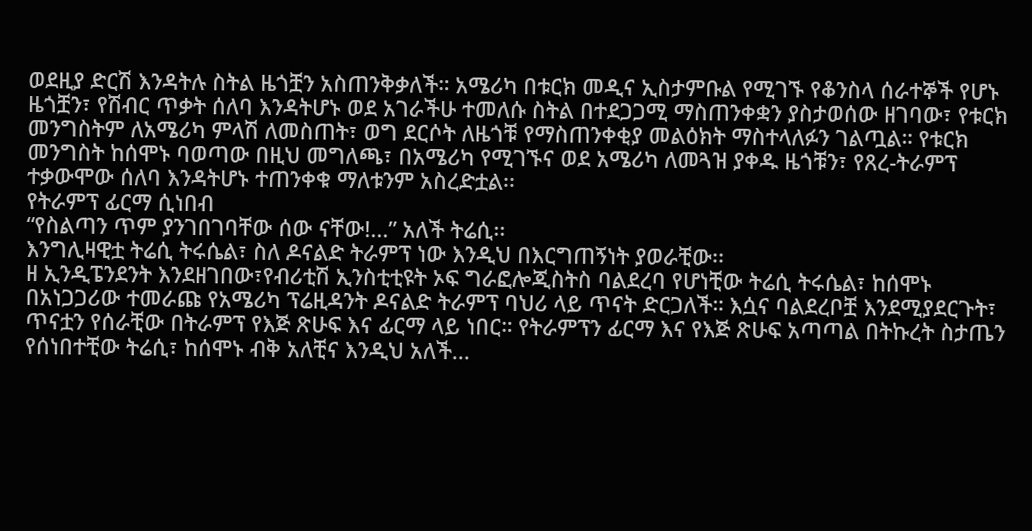ወደዚያ ድርሽ እንዳትሉ ስትል ዜጎቿን አስጠንቅቃለች። አሜሪካ በቱርክ መዲና ኢስታምቡል የሚገኙ የቆንስላ ሰራተኞች የሆኑ ዜጎቿን፣ የሽብር ጥቃት ሰለባ እንዳትሆኑ ወደ አገራችሁ ተመለሱ ስትል በተደጋጋሚ ማስጠንቀቋን ያስታወሰው ዘገባው፣ የቱርክ መንግስትም ለአሜሪካ ምላሽ ለመስጠት፣ ወግ ደርሶት ለዜጎቹ የማስጠንቀቂያ መልዕክት ማስተላለፉን ገልጧል። የቱርክ መንግስት ከሰሞኑ ባወጣው በዚህ መግለጫ፣ በአሜሪካ የሚገኙና ወደ አሜሪካ ለመጓዝ ያቀዱ ዜጎቹን፣ የጸረ-ትራምፕ ተቃውሞው ሰለባ እንዳትሆኑ ተጠንቀቁ ማለቱንም አስረድቷል፡፡
የትራምፕ ፊርማ ሲነበብ
“የስልጣን ጥም ያንገበገባቸው ሰው ናቸው!...” አለች ትሬሲ፡፡
እንግሊዛዊቷ ትሬሲ ትሩሴል፣ ስለ ዶናልድ ትራምፕ ነው እንዲህ በእርግጠኝነት ያወራቺው፡፡
ዘ ኢንዲፔንደንት እንደዘገበው፣የብሪቲሽ ኢንስቲቲዩት ኦፍ ግራፎሎጂስትስ ባልደረባ የሆነቺው ትሬሲ ትሩሴል፣ ከሰሞኑ በአነጋጋሪው ተመራጩ የአሜሪካ ፕሬዚዳንት ዶናልድ ትራምፕ ባህሪ ላይ ጥናት ድርጋለች። እሷና ባልደረቦቿ እንደሚያደርጉት፣ ጥናቷን የሰራቺው በትራምፕ የእጅ ጽሁፍ እና ፊርማ ላይ ነበር። የትራምፕን ፊርማ እና የእጅ ጽሁፍ አጣጣል በትኩረት ስታጤን የሰነበተቺው ትሬሲ፣ ከሰሞኑ ብቅ አለቺና እንዲህ አለች...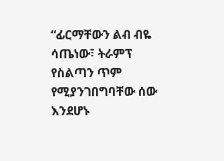“ፊርማቸውን ልብ ብዬ ሳጤነው፣ ትራምፕ የስልጣን ጥም የሚያንገበግባቸው ሰው እንደሆኑ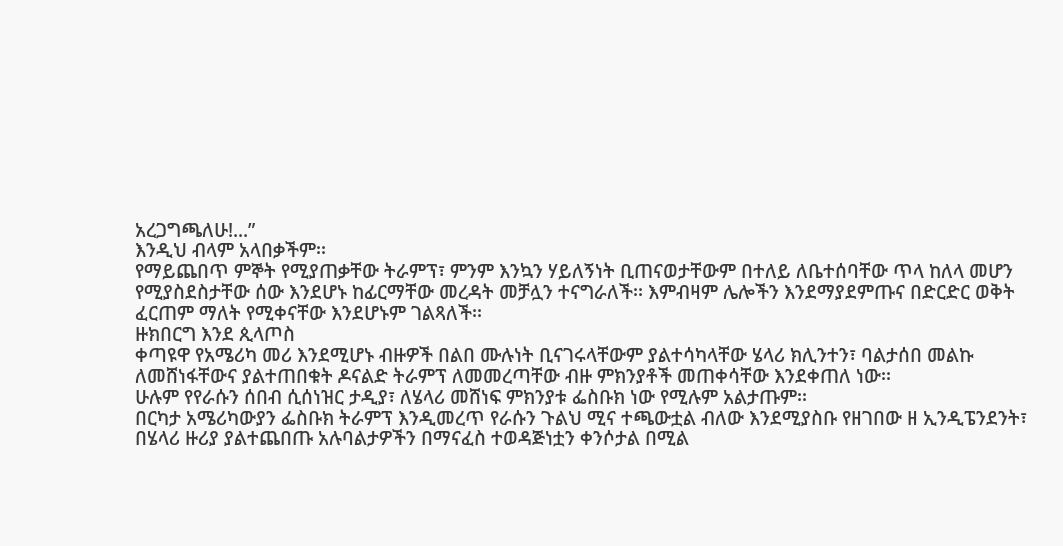አረጋግጫለሁ!...”
እንዲህ ብላም አላበቃችም፡፡
የማይጨበጥ ምኞት የሚያጠቃቸው ትራምፕ፣ ምንም እንኳን ሃይለኝነት ቢጠናወታቸውም በተለይ ለቤተሰባቸው ጥላ ከለላ መሆን የሚያስደስታቸው ሰው እንደሆኑ ከፊርማቸው መረዳት መቻሏን ተናግራለች፡፡ እምብዛም ሌሎችን እንደማያደምጡና በድርድር ወቅት ፈርጠም ማለት የሚቀናቸው እንደሆኑም ገልጻለች፡፡
ዙክበርግ እንደ ጲላጦስ
ቀጣዩዋ የአሜሪካ መሪ እንደሚሆኑ ብዙዎች በልበ ሙሉነት ቢናገሩላቸውም ያልተሳካላቸው ሄላሪ ክሊንተን፣ ባልታሰበ መልኩ ለመሸነፋቸውና ያልተጠበቁት ዶናልድ ትራምፕ ለመመረጣቸው ብዙ ምክንያቶች መጠቀሳቸው እንደቀጠለ ነው፡፡
ሁሉም የየራሱን ሰበብ ሲሰነዝር ታዲያ፣ ለሄላሪ መሸነፍ ምክንያቱ ፌስቡክ ነው የሚሉም አልታጡም፡፡
በርካታ አሜሪካውያን ፌስቡክ ትራምፕ እንዲመረጥ የራሱን ጉልህ ሚና ተጫውቷል ብለው እንደሚያስቡ የዘገበው ዘ ኢንዲፔንደንት፣ በሄላሪ ዙሪያ ያልተጨበጡ አሉባልታዎችን በማናፈስ ተወዳጅነቷን ቀንሶታል በሚል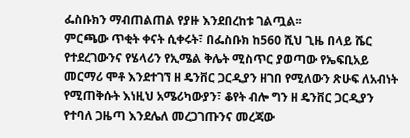ፌስቡክን ማብጠልጠል የያዙ እንደበረከቱ ገልጧል፡፡
ምርጫው ጥቂት ቀናት ሲቀሩት፣ በፌስቡክ ከ560 ሺህ ጊዜ በላይ ሼር የተደረገውንና የሄላሪን የኢሜል ቅሌት ሚስጥር ያወጣው የኤፍቢአይ መርማሪ ሞቶ እንደተገኘ ዘ ዴንቨር ጋርዲያን ዘገበ የሚለውን ጽሁፍ ለአብነት የሚጠቅሱት እነዚህ አሜሪካውያን፣ ቆየት ብሎ ግን ዘ ዴንቨር ጋርዲያን የተባለ ጋዜጣ እንደሌለ መረጋገጡንና መረጃው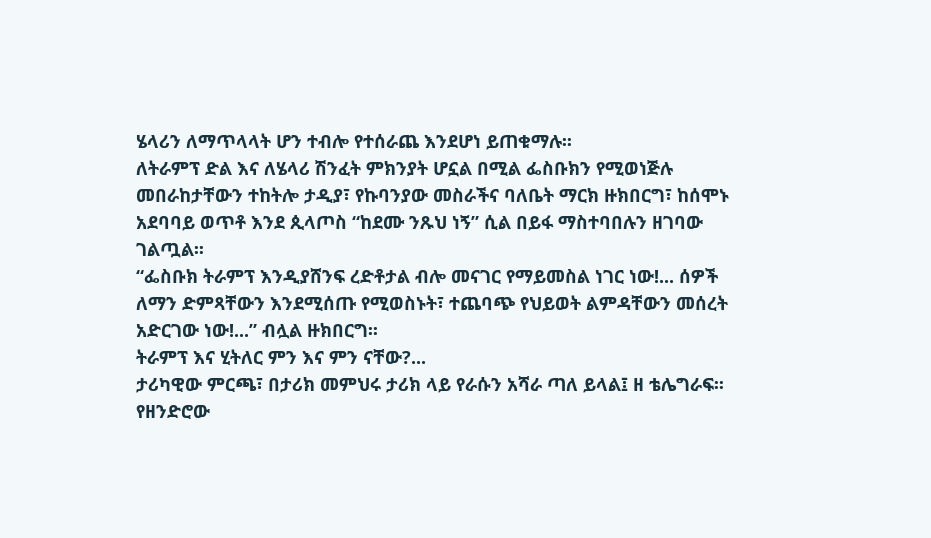ሄላሪን ለማጥላላት ሆን ተብሎ የተሰራጨ እንደሆነ ይጠቁማሉ፡፡
ለትራምፕ ድል እና ለሄላሪ ሽንፈት ምክንያት ሆኗል በሚል ፌስቡክን የሚወነጅሉ መበራከታቸውን ተከትሎ ታዲያ፣ የኩባንያው መስራችና ባለቤት ማርክ ዙክበርግ፣ ከሰሞኑ አደባባይ ወጥቶ እንደ ጲላጦስ “ከደሙ ንጹህ ነኝ” ሲል በይፋ ማስተባበሉን ዘገባው ገልጧል፡፡
“ፌስቡክ ትራምፕ እንዲያሸንፍ ረድቶታል ብሎ መናገር የማይመስል ነገር ነው!... ሰዎች ለማን ድምጻቸውን እንደሚሰጡ የሚወስኑት፣ ተጨባጭ የህይወት ልምዳቸውን መሰረት አድርገው ነው!...” ብሏል ዙክበርግ፡፡
ትራምፕ እና ሂትለር ምን እና ምን ናቸው?...
ታሪካዊው ምርጫ፣ በታሪክ መምህሩ ታሪክ ላይ የራሱን አሻራ ጣለ ይላል፤ ዘ ቴሌግራፍ፡፡
የዘንድሮው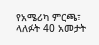የአሜሪካ ምርጫ፣ ላለፉት 40 አመታት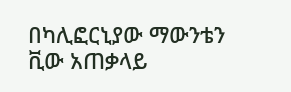በካሊፎርኒያው ማውንቴን ቪው አጠቃላይ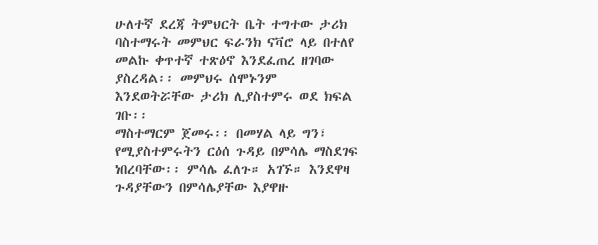ሁለተኛ ደረጃ ትምህርት ቤት ተግተው ታሪክ ባስተማሩት መምህር ፍራንክ ናቫሮ ላይ በተለየ መልኩ ቀጥተኛ ተጽዕኖ እንደፈጠረ ዘገባው ያስረዳል፡፡ መምህሩ ሰሞኑንም እንደወትሯቸው ታሪክ ሊያስተምሩ ወደ ክፍል ገቡ፡፡
ማስተማርም ጀመሩ፡፡ በመሃል ላይ ግን፣ የሚያስተምሩትን ርዕሰ ጉዳይ በምሳሌ ማስደገፍ ነበረባቸው፡፡ ምሳሌ ፈለጉ። አገኙ። እንደዋዛ ጉዳያቸውን በምሳሌያቸው እያዋዙ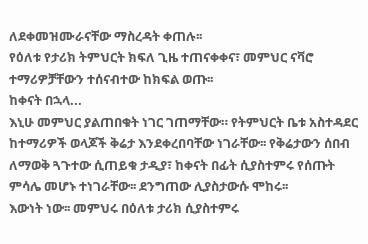ለደቀመዝሙራናቸው ማስረዳት ቀጠሉ፡፡
የዕለቱ የታሪክ ትምህርት ክፍለ ጊዜ ተጠናቀቀና፣ መምህር ናቫሮ ተማሪዎቻቸውን ተሰናብተው ከክፍል ወጡ፡፡
ከቀናት በኋላ...
እኒሁ መምህር ያልጠበቁት ነገር ገጠማቸው። የትምህርት ቤቱ አስተዳደር ከተማሪዎች ወላጆች ቅሬታ እንደቀረበባቸው ነገራቸው፡፡ የቅሬታውን ሰበብ ለማወቅ ጓጉተው ሲጠይቁ ታዲያ፣ ከቀናት በፊት ሲያስተምሩ የሰጡት ምሳሌ መሆኑ ተነገራቸው፡፡ ደንግጠው ሊያስታውሱ ሞከሩ፡፡
እውነት ነው፡፡ መምህሩ በዕለቱ ታሪክ ሲያስተምሩ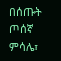በሰጡት ጦሰኛ ምሳሌ፣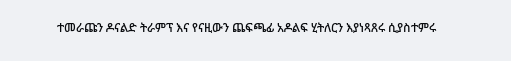ተመራጩን ዶናልድ ትራምፕ እና የናዚውን ጨፍጫፊ አዶልፍ ሂትለርን እያነጻጸሩ ሲያስተምሩ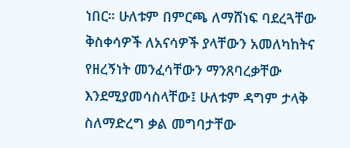ነበር። ሁለቱም በምርጫ ለማሸነፍ ባደረጓቸው ቅስቀሳዎች ለአናሳዎች ያላቸውን አመለካከትና የዘረኝነት መንፈሳቸውን ማንጸባረቃቸው እንደሚያመሳስላቸው፤ ሁለቱም ዳግም ታላቅ ስለማድረግ ቃል መግባታቸው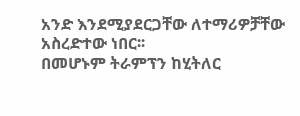አንድ እንደሚያደርጋቸው ለተማሪዎቻቸው አስረድተው ነበር፡፡
በመሆኑም ትራምፕን ከሂትለር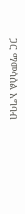ጋር ማመሳሰል አግባብ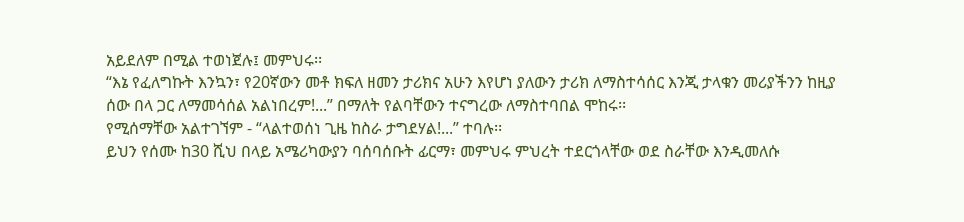አይደለም በሚል ተወነጀሉ፤ መምህሩ፡፡
“እኔ የፈለግኩት እንኳን፣ የ20ኛውን መቶ ክፍለ ዘመን ታሪክና አሁን እየሆነ ያለውን ታሪክ ለማስተሳሰር እንጂ ታላቁን መሪያችንን ከዚያ ሰው በላ ጋር ለማመሳሰል አልነበረም!...” በማለት የልባቸውን ተናግረው ለማስተባበል ሞከሩ፡፡
የሚሰማቸው አልተገኘም - “ላልተወሰነ ጊዜ ከስራ ታግደሃል!...” ተባሉ፡፡
ይህን የሰሙ ከ30 ሺህ በላይ አሜሪካውያን ባሰባሰቡት ፊርማ፣ መምህሩ ምህረት ተደርጎላቸው ወደ ስራቸው እንዲመለሱ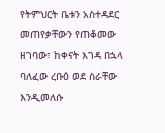የትምህርት ቤቱን አስተዳደር መጠየቃቸውን የጠቆመው ዘገባው፣ ከቀናት እገዳ በኋላ ባለፈው ረቡዕ ወደ ስራቸው እንዲመለሱ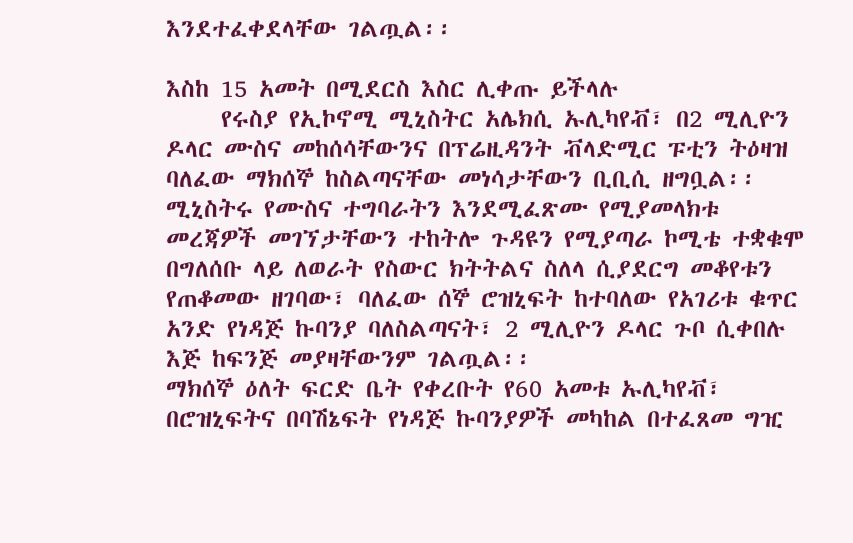እንደተፈቀደላቸው ገልጧል፡፡

እስከ 15 አመት በሚደርስ እስር ሊቀጡ ይችላሉ
     የሩስያ የኢኮኖሚ ሚኒስትር አሌክሲ ኡሊካየቭ፣ በ2 ሚሊዮን ዶላር ሙስና መከሰሳቸውንና በፕሬዚዳንት ቭላድሚር ፑቲን ትዕዛዝ ባለፈው ማክሰኞ ከስልጣናቸው መነሳታቸውን ቢቢሲ ዘግቧል፡፡
ሚኒስትሩ የሙስና ተግባራትን እንደሚፈጽሙ የሚያመላክቱ መረጃዎች መገኘታቸውን ተከትሎ ጉዳዩን የሚያጣራ ኮሚቴ ተቋቁሞ በግለሰቡ ላይ ለወራት የስውር ክትትልና ስለላ ሲያደርግ መቆየቱን የጠቆመው ዘገባው፣ ባለፈው ሰኞ ሮዝኒፍት ከተባለው የአገሪቱ ቁጥር አንድ የነዳጅ ኩባንያ ባለስልጣናት፣ 2 ሚሊዮን ዶላር ጉቦ ሲቀበሉ እጅ ከፍንጅ መያዛቸውንም ገልጧል፡፡
ማክሰኞ ዕለት ፍርድ ቤት የቀረቡት የ60 አመቱ ኡሊካየቭ፣ በሮዝኒፍትና በባሽኔፍት የነዳጅ ኩባንያዎች መካከል በተፈጸመ ግዢ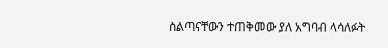ስልጣናቸውን ተጠቅመው ያለ አግባብ ላሳለፉት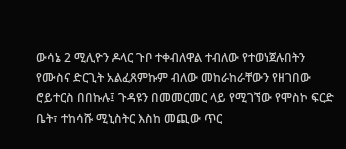ውሳኔ 2 ሚሊዮን ዶላር ጉቦ ተቀብለዋል ተብለው የተወነጀሉበትን የሙስና ድርጊት አልፈጸምኩም ብለው መከራከራቸውን የዘገበው ሮይተርስ በበኩሉ፤ ጉዳዩን በመመርመር ላይ የሚገኘው የሞስኮ ፍርድ ቤት፣ ተከሳሹ ሚኒስትር እስከ መጪው ጥር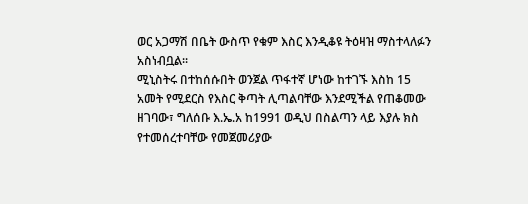ወር አጋማሽ በቤት ውስጥ የቁም እስር እንዲቆዩ ትዕዛዝ ማስተላለፉን አስነብቧል፡፡
ሚኒስትሩ በተከሰሱበት ወንጀል ጥፋተኛ ሆነው ከተገኙ እስከ 15 አመት የሚደርስ የእስር ቅጣት ሊጣልባቸው እንደሚችል የጠቆመው ዘገባው፣ ግለሰቡ እ.ኤ.አ ከ1991 ወዲህ በስልጣን ላይ እያሉ ክስ የተመሰረተባቸው የመጀመሪያው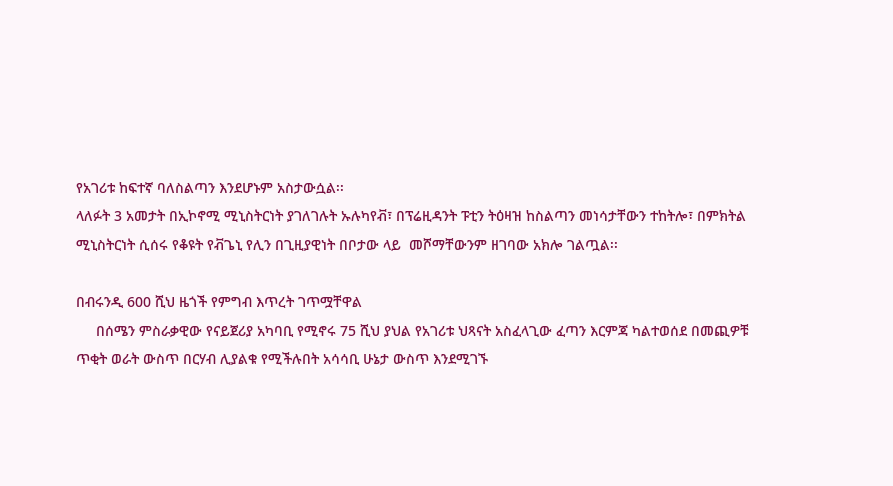የአገሪቱ ከፍተኛ ባለስልጣን እንደሆኑም አስታውሷል፡፡
ላለፉት 3 አመታት በኢኮኖሚ ሚኒስትርነት ያገለገሉት ኡሉካየቭ፣ በፕሬዚዳንት ፑቲን ትዕዛዝ ከስልጣን መነሳታቸውን ተከትሎ፣ በምክትል ሚኒስትርነት ሲሰሩ የቆዩት የቭጌኒ የሊን በጊዚያዊነት በቦታው ላይ  መሾማቸውንም ዘገባው አክሎ ገልጧል፡፡

በብሩንዲ 600 ሺህ ዜጎች የምግብ እጥረት ገጥሟቸዋል
     በሰሜን ምስራቃዊው የናይጀሪያ አካባቢ የሚኖሩ 75 ሺህ ያህል የአገሪቱ ህጻናት አስፈላጊው ፈጣን እርምጃ ካልተወሰደ በመጪዎቹ ጥቂት ወራት ውስጥ በርሃብ ሊያልቁ የሚችሉበት አሳሳቢ ሁኔታ ውስጥ እንደሚገኙ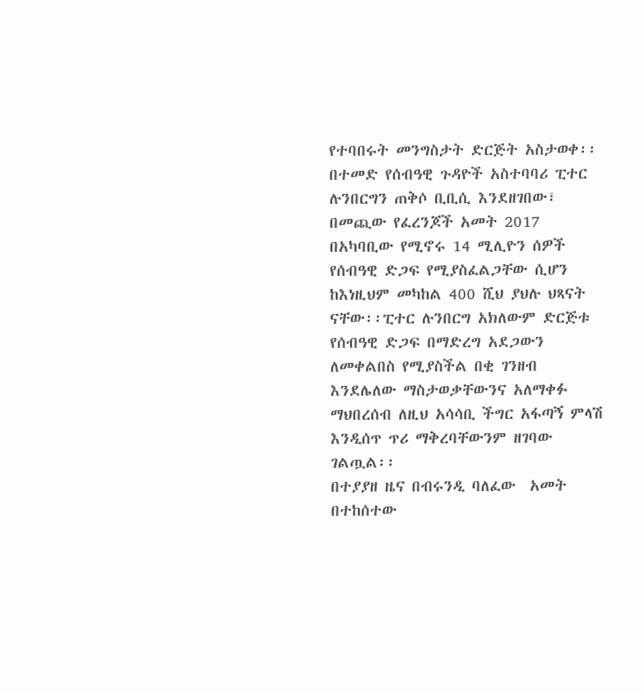የተባበሩት መንግስታት ድርጅት አስታወቀ፡፡
በተመድ የሰብዓዊ ጉዳዮች አስተባባሪ ፒተር ሉንበርግን ጠቅሶ ቢቢሲ እንደዘገበው፣ በመጪው የፈረንጆች አመት 2017 በአካባቢው የሚኖሩ 14 ሚሊዮን ሰዎች የሰብዓዊ ድጋፍ የሚያስፈልጋቸው ሲሆን  ከእነዚህም መካከል 400 ሺህ ያህሉ ህጻናት ናቸው፡፡ፒተር ሉንበርግ አክለውም ድርጅቱ የሰብዓዊ ድጋፍ በማድረግ አደጋውን ለመቀልበስ የሚያስችል በቂ ገንዘብ እንደሌለው ማስታወቃቸውንና አለማቀፉ ማህበረሰብ ለዚህ አሳሳቢ ችግር አፋጣኝ ምላሽ እንዲሰጥ ጥሪ ማቅረባቸውንም ዘገባው ገልጧል፡፡
በተያያዘ ዜና በብሩንዲ ባለፈው  አመት በተከሰተው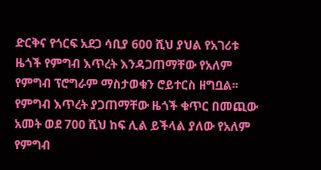ድርቅና የጎርፍ አደጋ ሳቢያ 600 ሺህ ያህል የአገሪቱ ዜጎች የምግብ እጥረት እንዳጋጠማቸው የአለም የምግብ ፕሮግራም ማስታወቁን ሮይተርስ ዘግቧል፡፡ የምግብ እጥረት ያጋጠማቸው ዜጎች ቁጥር በመጪው አመት ወደ 700 ሺህ ከፍ ሊል ይችላል ያለው የአለም የምግብ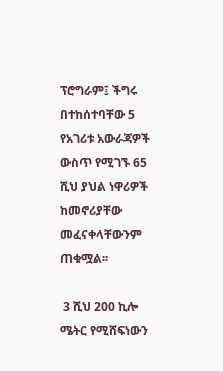ፕሮግራም፤ ችግሩ በተከሰተባቸው 5 የአገሪቱ አውራጃዎች ውስጥ የሚገኙ 65 ሺህ ያህል ነዋሪዎች ከመኖሪያቸው መፈናቀላቸውንም ጠቁሟል፡፡

 3 ሺህ 200 ኪሎ ሜትር የሚሸፍነውን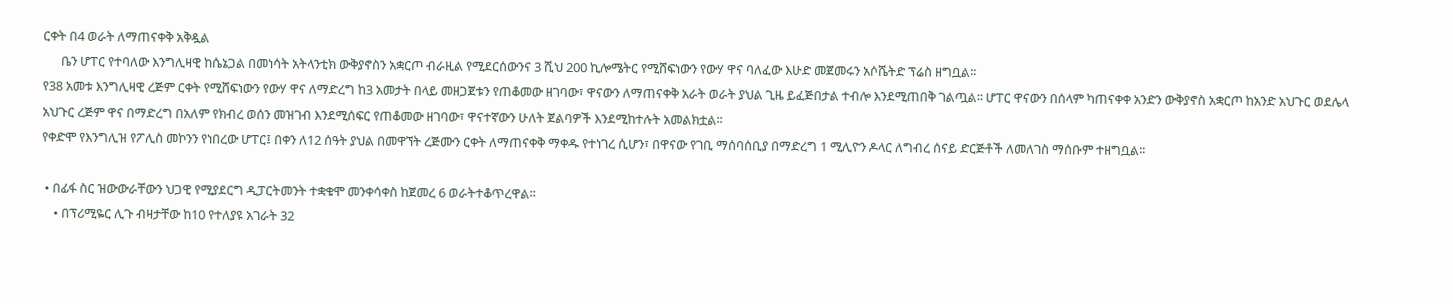ርቀት በ4 ወራት ለማጠናቀቅ አቅዷል
      ቤን ሆፐር የተባለው እንግሊዛዊ ከሴኔጋል በመነሳት አትላንቲክ ውቅያኖስን አቋርጦ ብራዚል የሚደርሰውንና 3 ሺህ 200 ኪሎሜትር የሚሸፍነውን የውሃ ዋና ባለፈው እሁድ መጀመሩን አሶሼትድ ፕሬስ ዘግቧል፡፡
የ38 አመቱ እንግሊዛዊ ረጅም ርቀት የሚሸፍነውን የውሃ ዋና ለማድረግ ከ3 አመታት በላይ መዘጋጀቱን የጠቆመው ዘገባው፣ ዋናውን ለማጠናቀቅ አራት ወራት ያህል ጊዜ ይፈጅበታል ተብሎ እንደሚጠበቅ ገልጧል፡፡ ሆፐር ዋናውን በሰላም ካጠናቀቀ አንድን ውቅያኖስ አቋርጦ ከአንድ አህጉር ወደሌላ አህጉር ረጅም ዋና በማድረግ በአለም የክብረ ወሰን መዝገብ እንደሚሰፍር የጠቆመው ዘገባው፣ ዋናተኛውን ሁለት ጀልባዎች እንደሚከተሉት አመልክቷል፡፡
የቀድሞ የእንግሊዝ የፖሊስ መኮንን የነበረው ሆፐር፤ በቀን ለ12 ሰዓት ያህል በመዋኘት ረጅሙን ርቀት ለማጠናቀቅ ማቀዱ የተነገረ ሲሆን፣ በዋናው የገቢ ማሰባሰቢያ በማድረግ 1 ሚሊዮን ዶላር ለግብረ ሰናይ ድርጅቶች ለመለገስ ማሰቡም ተዘግቧል፡፡

 • በፊፋ ስር ዝውውራቸውን ህጋዊ የሚያደርግ ዲፓርትመንት ተቋቁሞ መንቀሳቀስ ከጀመረ 6 ወራትተቆጥረዋል፡፡
    • በፕሪሚዬር ሊጉ ብዛታቸው ከ10 የተለያዩ አገራት 32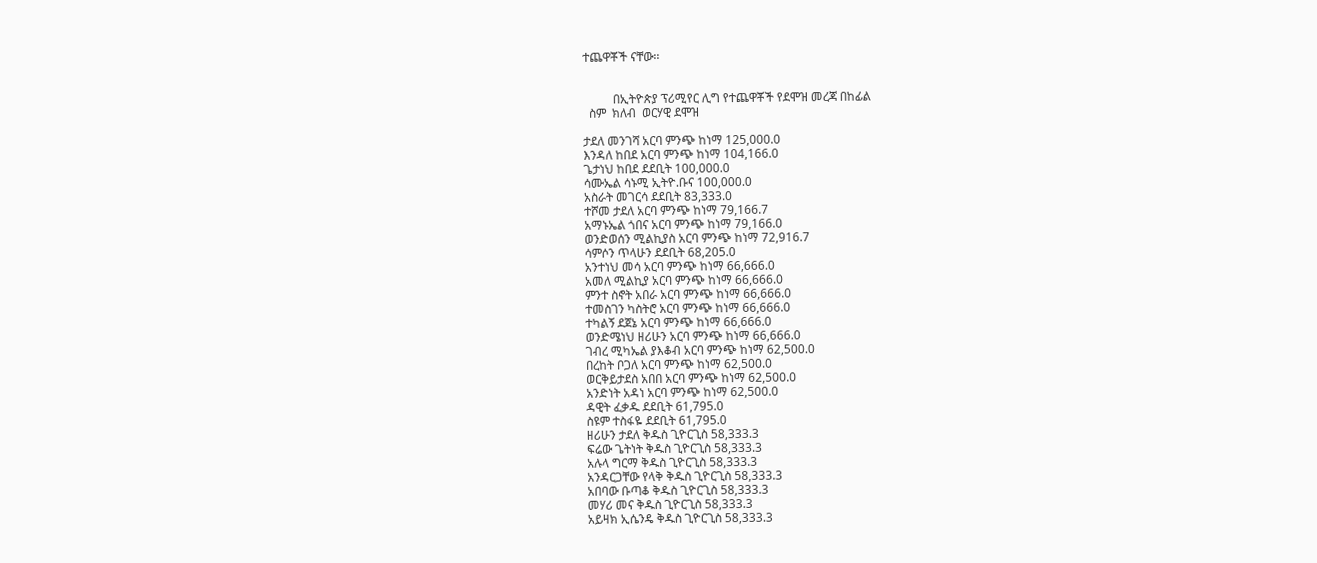ተጨዋቾች ናቸው፡፡


          በኢትዮጵያ ፕሪሚየር ሊግ የተጨዋቾች የደሞዝ መረጃ በከፊል
  ስም  ክለብ  ወርሃዊ ደሞዝ

ታደለ መንገሻ አርባ ምንጭ ከነማ 125,000.0
እንዳለ ከበደ አርባ ምንጭ ከነማ 104,166.0
ጌታነህ ከበደ ደደቢት 100,000.0
ሳሙኤል ሳኑሚ ኢትዮ.ቡና 100,000.0
አስራት መገርሳ ደደቢት 83,333.0
ተሾመ ታደለ አርባ ምንጭ ከነማ 79,166.7
አማኑኤል ጎበና አርባ ምንጭ ከነማ 79,166.0
ወንድወሰን ሚልኪያስ አርባ ምንጭ ከነማ 72,916.7
ሳምሶን ጥላሁን ደደቢት 68,205.0
አንተነህ መሳ አርባ ምንጭ ከነማ 66,666.0
አመለ ሚልኪያ አርባ ምንጭ ከነማ 66,666.0
ምንተ ስኖት አበራ አርባ ምንጭ ከነማ 66,666.0
ተመስገን ካስትሮ አርባ ምንጭ ከነማ 66,666.0
ተካልኝ ደጀኔ አርባ ምንጭ ከነማ 66,666.0
ወንድሜነህ ዘሪሁን አርባ ምንጭ ከነማ 66,666.0
ገብረ ሚካኤል ያእቆብ አርባ ምንጭ ከነማ 62,500.0
በረከት ቦጋለ አርባ ምንጭ ከነማ 62,500.0
ወርቅይታደስ አበበ አርባ ምንጭ ከነማ 62,500.0
አንድነት አዳነ አርባ ምንጭ ከነማ 62,500.0
ዳዊት ፈቃዱ ደደቢት 61,795.0
ስዩም ተስፋዬ ደደቢት 61,795.0
ዘሪሁን ታደለ ቅዱስ ጊዮርጊስ 58,333.3
ፍሬው ጌትነት ቅዱስ ጊዮርጊስ 58,333.3
አሉላ ግርማ ቅዱስ ጊዮርጊስ 58,333.3
አንዳርጋቸው የላቅ ቅዱስ ጊዮርጊስ 58,333.3
አበባው ቡጣቆ ቅዱስ ጊዮርጊስ 58,333.3
መሃሪ መና ቅዱስ ጊዮርጊስ 58,333.3
አይዛክ ኢሴንዴ ቅዱስ ጊዮርጊስ 58,333.3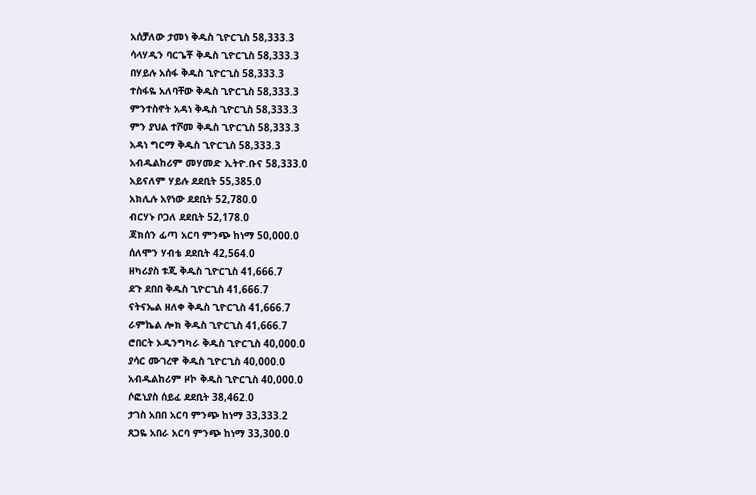አሰቻለው ታመነ ቅዱስ ጊዮርጊስ 58,333.3
ሳላሃዲን ባርጌቾ ቅዱስ ጊዮርጊስ 58,333.3
በሃይሉ አሰፋ ቅዱስ ጊዮርጊስ 58,333.3
ተስፋዬ አለባቸው ቅዱስ ጊዮርጊስ 58,333.3
ምንተስኖት አዳነ ቅዱስ ጊዮርጊስ 58,333.3
ምን ያህል ተሾመ ቅዱስ ጊዮርጊስ 58,333.3
አዳነ ግርማ ቅዱስ ጊዮርጊስ 58,333.3
አብዱልከሪም መሃመድ ኢትዮ.ቡና 58,333.0
አይናለም ሃይሉ ደደቢት 55,385.0
አክሊሉ አየነው ደደቢት 52,780.0
ብርሃኑ ቦጋለ ደደቢት 52,178.0
ጃክሰን ፊጣ አርባ ምንጭ ከነማ 50,000.0
ሰለሞን ሃብቴ ደደቢት 42,564.0
ዘካሪያስ ቱጂ ቅዱስ ጊዮርጊስ 41,666.7
ደጉ ደበበ ቅዱስ ጊዮርጊስ 41,666.7
ናትናኤል ዘለቀ ቅዱስ ጊዮርጊስ 41,666.7
ራምኬል ሎክ ቅዱስ ጊዮርጊስ 41,666.7
ሮበርት ኦዱንግካራ ቅዱስ ጊዮርጊስ 40,000.0
ያሳር ሙገረዋ ቅዱስ ጊዮርጊስ 40,000.0
አብዱልከሪም ዞኮ ቅዱስ ጊዮርጊስ 40,000.0
ሶፎኒያስ ሰይፈ ደደቢት 38,462.0
ታገስ አበበ አርባ ምንጭ ከነማ 33,333.2
ጸጋዬ አበራ አርባ ምንጭ ከነማ 33,300.0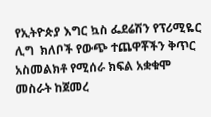የኢትዮጵያ እግር ኳስ ፌደሬሽን የፕሪሚዬር ሊግ  ክለቦች የውጭ ተጨዋቾችን ቅጥር አስመልክቶ የሚሰራ ክፍል አቋቁሞ መስራት ከጀመረ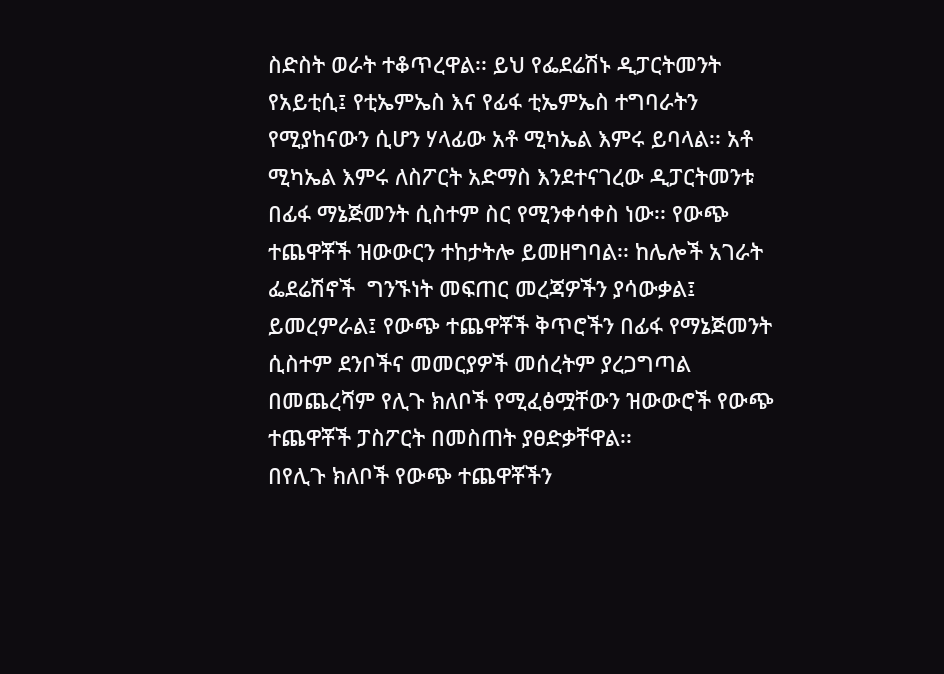ስድስት ወራት ተቆጥረዋል፡፡ ይህ የፌደሬሽኑ ዲፓርትመንት የአይቲሲ፤ የቲኤምኤስ እና የፊፋ ቲኤምኤስ ተግባራትን የሚያከናውን ሲሆን ሃላፊው አቶ ሚካኤል እምሩ ይባላል፡፡ አቶ ሚካኤል እምሩ ለስፖርት አድማስ እንደተናገረው ዲፓርትመንቱ በፊፋ ማኔጅመንት ሲስተም ስር የሚንቀሳቀስ ነው፡፡ የውጭ ተጨዋቾች ዝውውርን ተከታትሎ ይመዘግባል፡፡ ከሌሎች አገራት ፌደሬሽኖች  ግንኙነት መፍጠር መረጃዎችን ያሳውቃል፤ ይመረምራል፤ የውጭ ተጨዋቾች ቅጥሮችን በፊፋ የማኔጅመንት ሲስተም ደንቦችና መመርያዎች መሰረትም ያረጋግጣል በመጨረሻም የሊጉ ክለቦች የሚፈፅሟቸውን ዝውውሮች የውጭ ተጨዋቾች ፓስፖርት በመስጠት ያፀድቃቸዋል፡፡
በየሊጉ ክለቦች የውጭ ተጨዋቾችን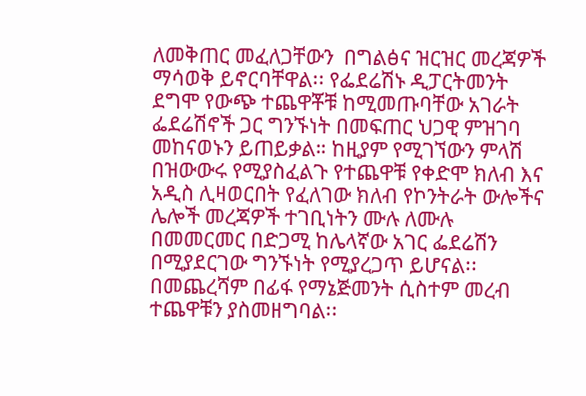ለመቅጠር መፈለጋቸውን  በግልፅና ዝርዝር መረጃዎች ማሳወቅ ይኖርባቸዋል፡፡ የፌደሬሽኑ ዲፓርትመንት ደግሞ የውጭ ተጨዋቾቹ ከሚመጡባቸው አገራት ፌደሬሽኖች ጋር ግንኙነት በመፍጠር ህጋዊ ምዝገባ መከናወኑን ይጠይቃል። ከዚያም የሚገኘውን ምላሽ በዝውውሩ የሚያስፈልጉ የተጨዋቹ የቀድሞ ክለብ እና አዲስ ሊዛወርበት የፈለገው ክለብ የኮንትራት ውሎችና ሌሎች መረጃዎች ተገቢነትን ሙሉ ለሙሉ በመመርመር በድጋሚ ከሌላኛው አገር ፌደሬሽን በሚያደርገው ግንኙነት የሚያረጋጥ ይሆናል፡፡ በመጨረሻም በፊፋ የማኔጅመንት ሲስተም መረብ ተጨዋቹን ያስመዘግባል፡፡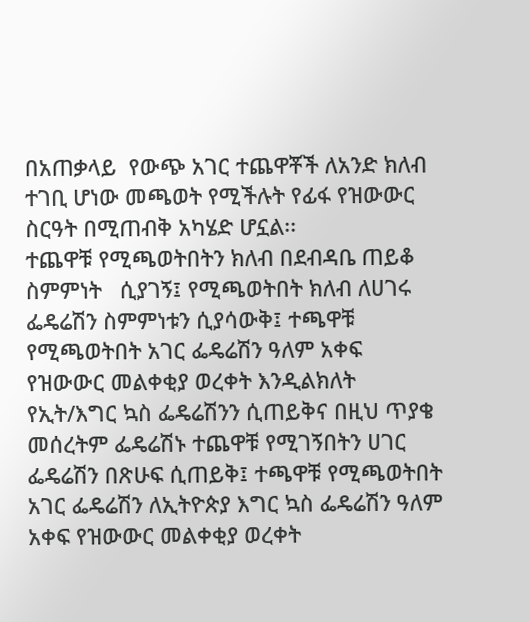በአጠቃላይ  የውጭ አገር ተጨዋቾች ለአንድ ክለብ ተገቢ ሆነው መጫወት የሚችሉት የፊፋ የዝውውር ስርዓት በሚጠብቅ አካሄድ ሆኗል፡፡
ተጨዋቹ የሚጫወትበትን ክለብ በደብዳቤ ጠይቆ   ስምምነት   ሲያገኝ፤ የሚጫወትበት ክለብ ለሀገሩ ፌዴሬሽን ስምምነቱን ሲያሳውቅ፤ ተጫዋቹ የሚጫወትበት አገር ፌዴሬሽን ዓለም አቀፍ የዝውውር መልቀቂያ ወረቀት እንዲልክለት የኢት/እግር ኳስ ፌዴሬሽንን ሲጠይቅና በዚህ ጥያቄ መሰረትም ፌዴሬሽኑ ተጨዋቹ የሚገኝበትን ሀገር ፌዴሬሽን በጽሁፍ ሲጠይቅ፤ ተጫዋቹ የሚጫወትበት አገር ፌዴሬሽን ለኢትዮጵያ እግር ኳስ ፌዴሬሽን ዓለም አቀፍ የዝውውር መልቀቂያ ወረቀት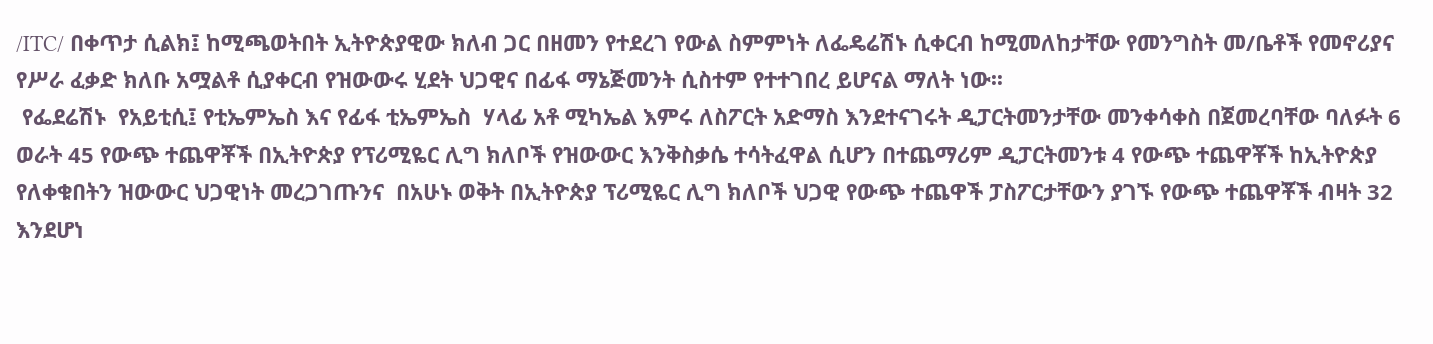/ITC/ በቀጥታ ሲልክ፤ ከሚጫወትበት ኢትዮጵያዊው ክለብ ጋር በዘመን የተደረገ የውል ስምምነት ለፌዴሬሽኑ ሲቀርብ ከሚመለከታቸው የመንግስት መ/ቤቶች የመኖሪያና የሥራ ፈቃድ ክለቡ አሟልቶ ሲያቀርብ የዝውውሩ ሂደት ህጋዊና በፊፋ ማኔጅመንት ሲስተም የተተገበረ ይሆናል ማለት ነው፡፡
 የፌደሬሽኑ  የአይቲሲ፤ የቲኤምኤስ እና የፊፋ ቲኤምኤስ  ሃላፊ አቶ ሚካኤል እምሩ ለስፖርት አድማስ እንደተናገሩት ዲፓርትመንታቸው መንቀሳቀስ በጀመረባቸው ባለፉት 6 ወራት 45 የውጭ ተጨዋቾች በኢትዮጵያ የፕሪሚዬር ሊግ ክለቦች የዝውውር እንቅስቃሴ ተሳትፈዋል ሲሆን በተጨማሪም ዲፓርትመንቱ 4 የውጭ ተጨዋቾች ከኢትዮጵያ የለቀቁበትን ዝውውር ህጋዊነት መረጋገጡንና  በአሁኑ ወቅት በኢትዮጵያ ፕሪሚዬር ሊግ ክለቦች ህጋዊ የውጭ ተጨዋች ፓስፖርታቸውን ያገኙ የውጭ ተጨዋቾች ብዛት 32 እንደሆነ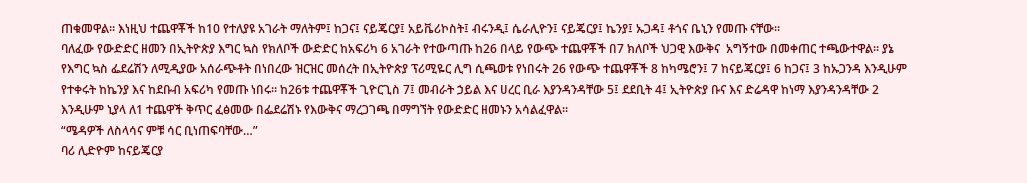ጠቁመዋል፡፡ እነዚህ ተጨዋቾች ከ10 የተለያዩ አገራት ማለትም፤ ከጋና፤ ናይጄርያ፤ አይቬሪኮስት፤ ብሩንዲ፤ ሴራሊዮን፤ ናይጄርያ፤ ኬንያ፤ ኡጋዳ፤ ቶጎና ቤኒን የመጡ ናቸው፡፡
ባለፈው የውድድር ዘመን በኢትዮጵያ እግር ኳስ የክለቦች ውድድር ከአፍሪካ 6 አገራት የተውጣጡ ከ26 በላይ የውጭ ተጨዋቾች በ7 ክለቦች ህጋዊ እውቅና  አግኝተው በመቀጠር ተጫውተዋል፡፡ ያኔ የእግር ኳስ ፌደሬሽን ለሚዲያው አሰራጭቶት በነበረው ዝርዝር መሰረት በኢትዮጵያ ፕሪሚዬር ሊግ ሲጫወቱ የነበሩት 26 የውጭ ተጨዋቾች 8 ከካሜሮን፤ 7 ከናይጄርያ፤ 6 ከጋና፤ 3 ከኡጋንዳ እንዲሁም የተቀሩት ከኬንያ እና ከደቡብ አፍሪካ የመጡ ነበሩ፡፡ ከ26ቱ ተጨዋቾች ጊዮርጊስ 7፤ መብራት ኃይል እና ሀረር ቢራ እያንዳንዳቸው 5፤ ደደቢት 4፤ ኢትዮጵያ ቡና እና ድሬዳዋ ከነማ እያንዳንዳቸው 2 እንዲሁም ኒያላ ለ1 ተጨዋች ቅጥር ፈፅመው በፌደሬሽኑ የእውቅና ማረጋገጫ በማግኘት የውድድር ዘመኑን አሳልፈዋል፡፡
“ሜዳዎች ለስላሳና ምቹ ሳር ቢነጠፍባቸው…”
ባሪ ሊድዮም ከናይጄርያ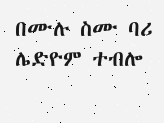በሙሉ ስሙ ባሪ ሌድዮም ተብሎ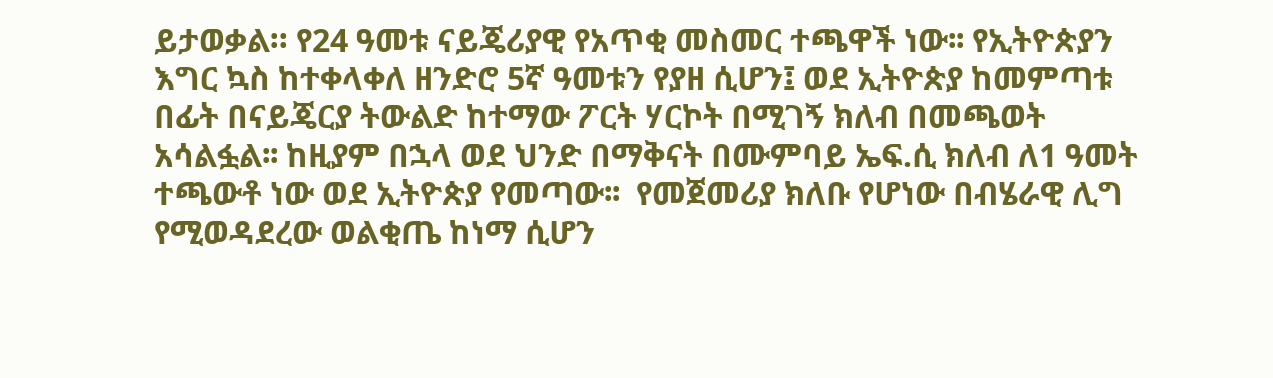ይታወቃል። የ24 ዓመቱ ናይጄሪያዊ የአጥቂ መስመር ተጫዋች ነው፡፡ የኢትዮጵያን እግር ኳስ ከተቀላቀለ ዘንድሮ 5ኛ ዓመቱን የያዘ ሲሆን፤ ወደ ኢትዮጵያ ከመምጣቱ በፊት በናይጄርያ ትውልድ ከተማው ፖርት ሃርኮት በሚገኝ ክለብ በመጫወት አሳልፏል፡፡ ከዚያም በኋላ ወደ ህንድ በማቅናት በሙምባይ ኤፍ.ሲ ክለብ ለ1 ዓመት ተጫውቶ ነው ወደ ኢትዮጵያ የመጣው፡፡  የመጀመሪያ ክለቡ የሆነው በብሄራዊ ሊግ የሚወዳደረው ወልቂጤ ከነማ ሲሆን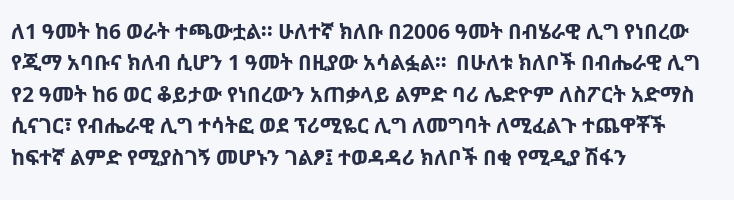ለ1 ዓመት ከ6 ወራት ተጫውቷል፡፡ ሁለተኛ ክለቡ በ2006 ዓመት በብሄራዊ ሊግ የነበረው የጂማ አባቡና ክለብ ሲሆን 1 ዓመት በዚያው አሳልፏል።  በሁለቱ ክለቦች በብሔራዊ ሊግ የ2 ዓመት ከ6 ወር ቆይታው የነበረውን አጠቃላይ ልምድ ባሪ ሌድዮም ለስፖርት አድማስ ሲናገር፣ የብሔራዊ ሊግ ተሳትፎ ወደ ፕሪሚዬር ሊግ ለመግባት ለሚፈልጉ ተጨዋቾች ከፍተኛ ልምድ የሚያስገኝ መሆኑን ገልፆ፤ ተወዳዳሪ ክለቦች በቂ የሚዲያ ሽፋን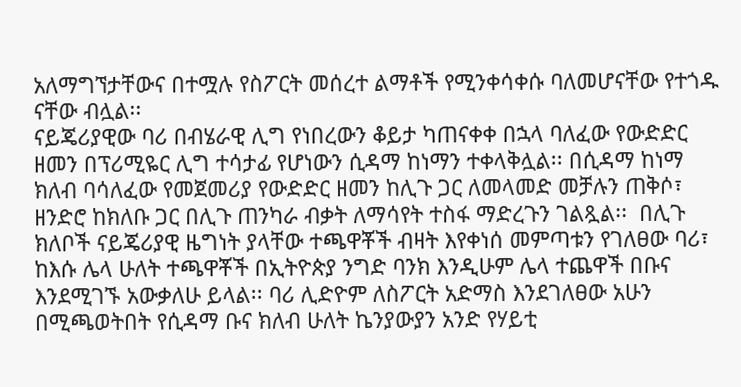አለማግኘታቸውና በተሟሉ የስፖርት መሰረተ ልማቶች የሚንቀሳቀሱ ባለመሆናቸው የተጎዱ ናቸው ብሏል፡፡
ናይጄሪያዊው ባሪ በብሄራዊ ሊግ የነበረውን ቆይታ ካጠናቀቀ በኋላ ባለፈው የውድድር ዘመን በፕሪሚዬር ሊግ ተሳታፊ የሆነውን ሲዳማ ከነማን ተቀላቅሏል፡፡ በሲዳማ ከነማ ክለብ ባሳለፈው የመጀመሪያ የውድድር ዘመን ከሊጉ ጋር ለመላመድ መቻሉን ጠቅሶ፣ ዘንድሮ ከክለቡ ጋር በሊጉ ጠንካራ ብቃት ለማሳየት ተስፋ ማድረጉን ገልጿል፡፡  በሊጉ ክለቦች ናይጄሪያዊ ዜግነት ያላቸው ተጫዋቾች ብዛት እየቀነሰ መምጣቱን የገለፀው ባሪ፣ ከእሱ ሌላ ሁለት ተጫዋቾች በኢትዮጵያ ንግድ ባንክ እንዲሁም ሌላ ተጨዋች በቡና እንደሚገኙ አውቃለሁ ይላል፡፡ ባሪ ሊድዮም ለስፖርት አድማስ እንደገለፀው አሁን በሚጫወትበት የሲዳማ ቡና ክለብ ሁለት ኬንያውያን አንድ የሃይቲ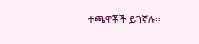ተጫዋቾች ይገኛሉ፡፡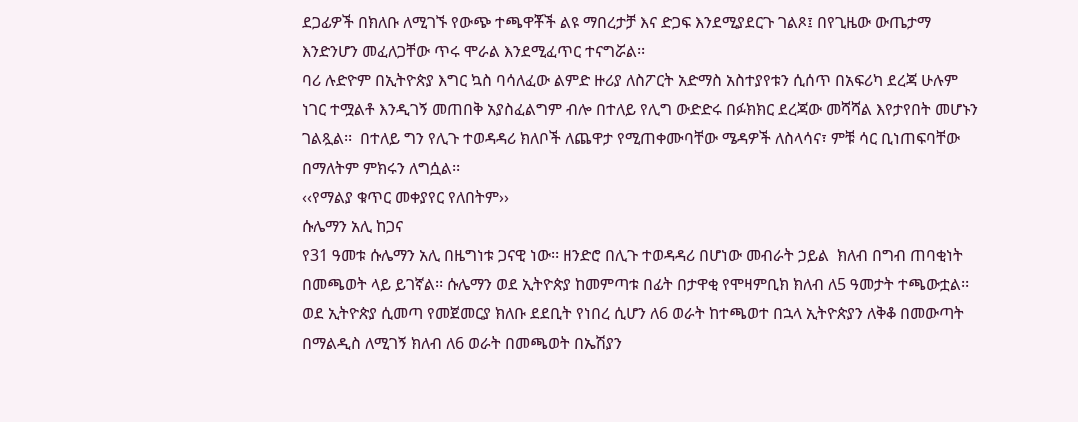ደጋፊዎች በክለቡ ለሚገኙ የውጭ ተጫዋቾች ልዩ ማበረታቻ እና ድጋፍ እንደሚያደርጉ ገልጾ፤ በየጊዜው ውጤታማ እንድንሆን መፈለጋቸው ጥሩ ሞራል እንደሚፈጥር ተናግሯል፡፡
ባሪ ሉድዮም በኢትዮጵያ እግር ኳስ ባሳለፈው ልምድ ዙሪያ ለስፖርት አድማስ አስተያየቱን ሲሰጥ በአፍሪካ ደረጃ ሁሉም ነገር ተሟልቶ እንዲገኝ መጠበቅ አያስፈልግም ብሎ በተለይ የሊግ ውድድሩ በፉክክር ደረጃው መሻሻል እየታየበት መሆኑን ገልጿል፡፡  በተለይ ግን የሊጉ ተወዳዳሪ ክለቦች ለጨዋታ የሚጠቀሙባቸው ሜዳዎች ለስላሳና፣ ምቹ ሳር ቢነጠፍባቸው በማለትም ምክሩን ለግሷል፡፡
‹‹የማልያ ቁጥር መቀያየር የለበትም››
ሱሌማን አሊ ከጋና
የ31 ዓመቱ ሱሌማን አሊ በዜግነቱ ጋናዊ ነው፡፡ ዘንድሮ በሊጉ ተወዳዳሪ በሆነው መብራት ኃይል  ክለብ በግብ ጠባቂነት በመጫወት ላይ ይገኛል፡፡ ሱሌማን ወደ ኢትዮጵያ ከመምጣቱ በፊት በታዋቂ የሞዛምቢክ ክለብ ለ5 ዓመታት ተጫውቷል፡፡ ወደ ኢትዮጵያ ሲመጣ የመጀመርያ ክለቡ ደደቢት የነበረ ሲሆን ለ6 ወራት ከተጫወተ በኋላ ኢትዮጵያን ለቅቆ በመውጣት በማልዲስ ለሚገኝ ክለብ ለ6 ወራት በመጫወት በኤሽያን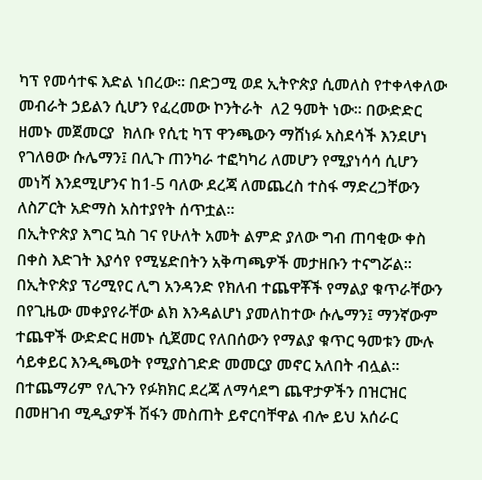ካፕ የመሳተፍ እድል ነበረው፡፡ በድጋሚ ወደ ኢትዮጵያ ሲመለስ የተቀላቀለው መብራት ኃይልን ሲሆን የፈረመው ኮንትራት  ለ2 ዓመት ነው፡፡ በውድድር ዘመኑ መጀመርያ  ክለቡ የሲቲ ካፕ ዋንጫውን ማሸነፉ አስደሳች እንደሆነ የገለፀው ሱሌማን፤ በሊጉ ጠንካራ ተፎካካሪ ለመሆን የሚያነሳሳ ሲሆን  መነሻ እንደሚሆንና ከ1-5 ባለው ደረጃ ለመጨረስ ተስፋ ማድረጋቸውን ለስፖርት አድማስ አስተያየት ሰጥቷል፡፡
በኢትዮጵያ እግር ኳስ ገና የሁለት አመት ልምድ ያለው ግብ ጠባቂው ቀስ በቀስ እድገት እያሳየ የሚሄድበትን አቅጣጫዎች መታዘቡን ተናግሯል፡፡ በኢትዮጵያ ፕሪሚየር ሊግ አንዳንድ የክለብ ተጨዋቾች የማልያ ቁጥራቸውን በየጊዜው መቀያየራቸው ልክ እንዳልሆነ ያመለከተው ሱሌማን፤ ማንኛውም ተጨዋች ውድድር ዘመኑ ሲጀመር የለበሰውን የማልያ ቁጥር ዓመቱን ሙሉ ሳይቀይር እንዲጫወት የሚያስገድድ መመርያ መኖር አለበት ብሏል፡፡ በተጨማሪም የሊጉን የፉክክር ደረጃ ለማሳደግ ጨዋታዎችን በዝርዝር በመዘገብ ሚዲያዎች ሽፋን መስጠት ይኖርባቸዋል ብሎ ይህ አሰራር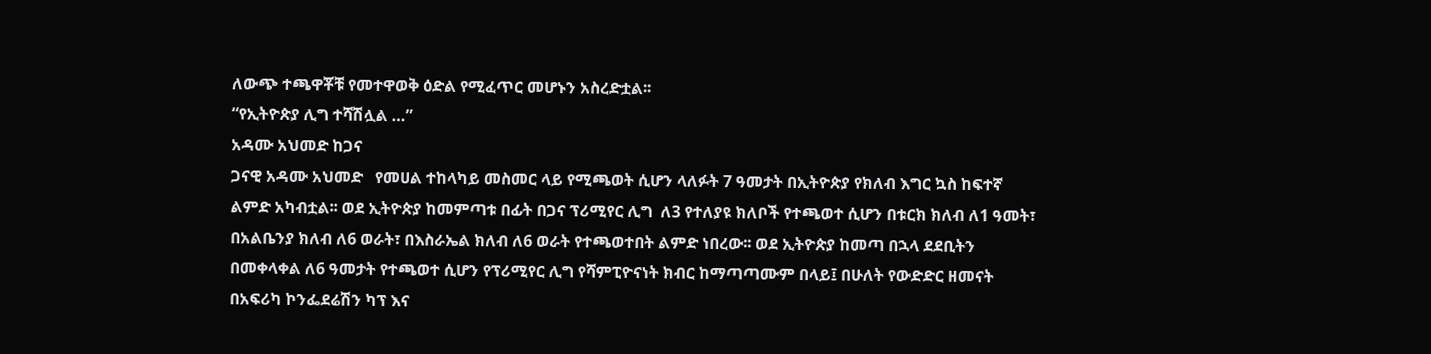ለውጭ ተጫዋቾቹ የመተዋወቅ ዕድል የሚፈጥር መሆኑን አስረድቷል፡፡
“የኢትዮጵያ ሊግ ተሻሽሏል …”
አዳሙ አህመድ ከጋና
ጋናዊ አዳሙ አህመድ   የመሀል ተከላካይ መስመር ላይ የሚጫወት ሲሆን ላለፉት 7 ዓመታት በኢትዮጵያ የክለብ እግር ኳስ ከፍተኛ ልምድ አካብቷል፡፡ ወደ ኢትዮጵያ ከመምጣቱ በፊት በጋና ፕሪሚየር ሊግ  ለ3 የተለያዩ ክለቦች የተጫወተ ሲሆን በቱርክ ክለብ ለ1 ዓመት፣ በአልቤንያ ክለብ ለ6 ወራት፣ በእስራኤል ክለብ ለ6 ወራት የተጫወተበት ልምድ ነበረው፡፡ ወደ ኢትዮጵያ ከመጣ በኋላ ደደቢትን በመቀላቀል ለ6 ዓመታት የተጫወተ ሲሆን የፕሪሚየር ሊግ የሻምፒዮናነት ክብር ከማጣጣሙም በላይ፤ በሁለት የውድድር ዘመናት በአፍሪካ ኮንፌደሬሽን ካፕ እና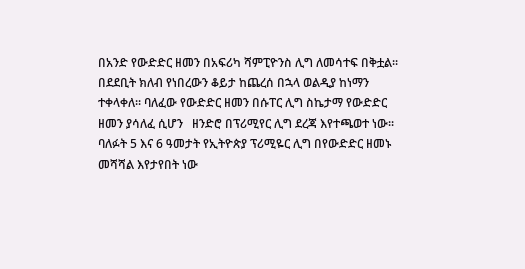በአንድ የውድድር ዘመን በአፍሪካ ሻምፒዮንስ ሊግ ለመሳተፍ በቅቷል፡፡
በደደቢት ክለብ የነበረውን ቆይታ ከጨረሰ በኋላ ወልዲያ ከነማን ተቀላቀለ፡፡ ባለፈው የውድድር ዘመን በሱፐር ሊግ ስኬታማ የውድድር ዘመን ያሳለፈ ሲሆን   ዘንድሮ በፕሪሚየር ሊግ ደረጃ እየተጫወተ ነው፡፡ ባለፉት 5 እና 6 ዓመታት የኢትዮጵያ ፕሪሚዬር ሊግ በየውድድር ዘመኑ መሻሻል እየታየበት ነው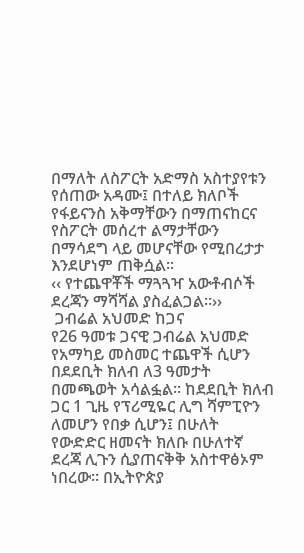በማለት ለስፖርት አድማስ አስተያየቱን የሰጠው አዳሙ፤ በተለይ ክለቦች የፋይናንስ አቅማቸውን በማጠናከርና የስፖርት መሰረተ ልማታቸውን በማሳደግ ላይ መሆናቸው የሚበረታታ እንደሆነም ጠቅሷል፡፡
‹‹ የተጨዋቾች ማጓጓዣ አውቶብሶች ደረጃን ማሻሻል ያስፈልጋል፡፡››
 ጋብሬል አህመድ ከጋና
የ26 ዓመቱ ጋናዊ ጋብሬል አህመድ የአማካይ መስመር ተጨዋች ሲሆን በደደቢት ክለብ ለ3 ዓመታት በመጫወት አሳልፏል፡፡ ከደደቢት ክለብ ጋር 1 ጊዜ የፕሪሚዬር ሊግ ሻምፒዮን ለመሆን የበቃ ሲሆን፤ በሁለት የውድድር ዘመናት ክለቡ በሁለተኛ ደረጃ ሊጉን ሲያጠናቅቅ አስተዋፅኦም ነበረው፡፡ በኢትዮጵያ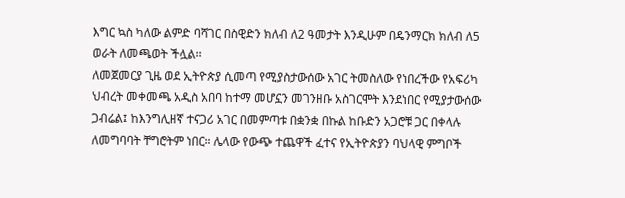እግር ኳስ ካለው ልምድ ባሻገር በስዊድን ክለብ ለ2 ዓመታት እንዲሁም በዴንማርክ ክለብ ለ5 ወራት ለመጫወት ችሏል፡፡
ለመጀመርያ ጊዜ ወደ ኢትዮጵያ ሲመጣ የሚያስታውሰው አገር ትመስለው የነበረችው የአፍሪካ ህብረት መቀመጫ አዲስ አበባ ከተማ መሆኗን መገንዘቡ አስገርሞት እንደነበር የሚያታውሰው ጋብሬል፤ ከእንግሊዘኛ ተናጋሪ አገር በመምጣቱ በቋንቋ በኩል ከቡድን አጋሮቹ ጋር በቀላሉ ለመግባባት ቸግሮትም ነበር። ሌላው የውጭ ተጨዋች ፈተና የኢትዮጵያን ባህላዊ ምግቦች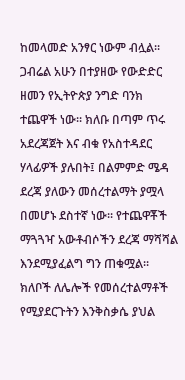ከመላመድ አንፃር ነውም ብሏል፡፡
ጋብሬል አሁን በተያዘው የውድድር ዘመን የኢትዮጵያ ንግድ ባንክ ተጨዋች ነው፡፡ ክለቡ በጣም ጥሩ አደረጃጀት እና ብቁ የአስተዳደር ሃላፊዎች ያሉበት፤ በልምምድ ሜዳ ደረጃ ያለውን መሰረተልማት ያሟላ በመሆኑ ደስተኛ ነው፡፡ የተጨዋቾች ማጓጓዣ አውቶብሶችን ደረጃ ማሻሻል እንደሚያፈልግ ግን ጠቁሟል፡፡ ክለቦች ለሌሎች የመሰረተልማቶች የሚያደርጉትን እንቅስቃሴ ያህል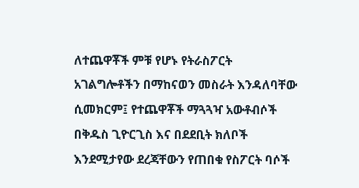ለተጨዋቾች ምቹ የሆኑ የትራስፖርት አገልግሎቶችን በማከናወን መስራት እንዳለባቸው ሲመክርም፤ የተጨዋቾች ማጓጓዣ አውቶብሶች በቅዱስ ጊዮርጊስ እና በደደቢት ክለቦች እንደሚታየው ደረጃቸውን የጠበቁ የስፖርት ባሶች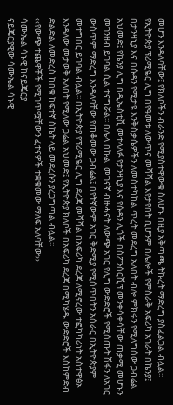መሆን እንዳለባቸው፤ የክለቦችን ብራንድ የሚያስተዋውቁ ስለሆኑ በዚያ አቅጣጫ ትኩረት ማድረግ ያስፈልጋል ብሏል፡፡
የኢትዮጵያ ፕሪሚዬር ሊግ በየዓመቱ ለውጥና መሻሻል እየታየበት ቢሆንም በሌሎች የምስራቅ አፍሪካ አገራት በኬንያ፤ በታንዛኒያ እና በሱዳን የሚታዩ እንቅስቃሴዎችን ለመስተካከል ጥረት መደረግ አለበት ብሎ ምክሩን የሚለግሰው ጋብሬል አህመድ፤ የኬንያ ሊግ በዲኤስቲቪ መተላለፉ የታንዛኒያ እና የሱዳን ሊጎች በስፖንሰርሺፕ መንቀሳቀሳቸው ጠቃሚ መሆኑን መገንዘብ ይገባል ሲል ተናግሯል፡፡ በሌላ በኩል  መገናኛ ብዙሓናት ለውጭ አገር የሊግ ውድድሮች የሚሰጡት ሽፋን ለአገር ውስጥም ማድረግ እንዳለባቸው የጠቆመው ጋብሬል፤ በየትኛውም አገር ቅድሚያ የሚሰጥበትን አሰራር በኢትዮጵያም መተግበር ይገባል ብሏል፡፡ በኢትዮጵያ የፕሪሚዬር ሊግ ደረጃ መሻሻል በአፍሪካ ደረጃ ለሚኖረው ተፎካካሪነት አስተዋፅኦ እንዳለው መታወቅ አለበት የሚለው ጋሬል አህመድ፤ የኢትዮጵያ ክለቦች በአፍሪካ ደረጃ በሚካሄዱ ውድድሮች እስከምድብ ድልድል ለመድረስ ከበቁ ከፍተኛ ስኬት ላይ መደረሱን ያረጋግጣል ብሏል፡፡
‹‹የውጭ ተጨዋቾች የሚገጥሟቸውን ፈተናዎች ተቋቁመው ማለፍ አለባቸው››
ሳሙኤል ሳኑዊ ከናይጄርያ
ናይጄርያዊው ሳሙኤል ሳኑዊ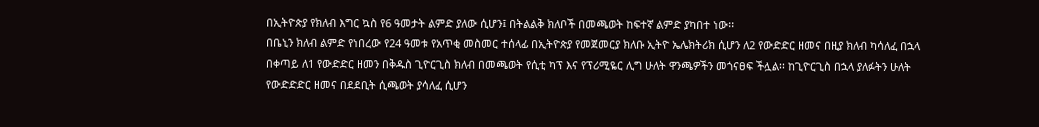በኢትዮጵያ የክለብ እግር ኳስ የ6 ዓመታት ልምድ ያለው ሲሆን፤ በትልልቅ ክለቦች በመጫወት ከፍተኛ ልምድ ያካበተ ነው፡፡
በቤኒን ክለብ ልምድ የነበረው የ24 ዓመቱ የአጥቂ መስመር ተሰላፊ በኢትዮጵያ የመጀመርያ ክለቡ ኢትዮ ኤሌክትሪክ ሲሆን ለ2 የውድድር ዘመና በዚያ ክለብ ካሳለፈ በኋላ በቀጣይ ለ1 የውድድር ዘመን በቅዱስ ጊዮርጊስ ክለብ በመጫወት የሲቲ ካፕ እና የፕሪሚዬር ሊግ ሁለት ዋንጫዎችን መጎናፀፍ ችሏል፡፡ ከጊዮርጊስ በኋላ ያለፉትን ሁለት የውድድድር ዘመና በደደቢት ሲጫወት ያሳለፈ ሲሆን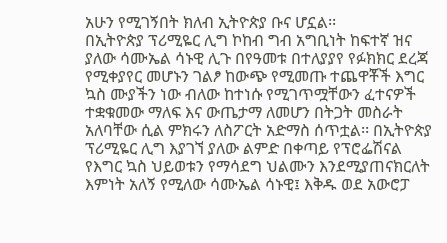አሁን የሚገኝበት ክለብ ኢትዮጵያ ቡና ሆኗል፡፡
በኢትዮጵያ ፕሪሚዬር ሊግ ኮከብ ግብ አግቢነት ከፍተኛ ዝና ያለው ሳሙኤል ሳኑዊ ሊጉ በየዓመቱ በተለያያየ የፉክክር ደረጃ የሚቀያየር መሆኑን ገልፆ ከውጭ የሚመጡ ተጨዋቾች እግር ኳስ ሙያችን ነው ብለው ከተነሱ የሚገጥሟቸውን ፈተናዎች ተቋቁመው ማለፍ እና ውጤታማ ለመሆን በትጋት መስራት አለባቸው ሲል ምክሩን ለስፖርት አድማስ ሰጥቷል፡፡ በኢትዮጵያ ፕሪሚዬር ሊግ እያገኘ ያለው ልምድ በቀጣይ የፕሮፌሽናል የእግር ኳስ ህይወቱን የማሳደግ ህልሙን እንደሚያጠናክርለት እምነት አለኝ የሚለው ሳሙኤል ሳኑዊ፤ እቅዱ ወደ አውሮፓ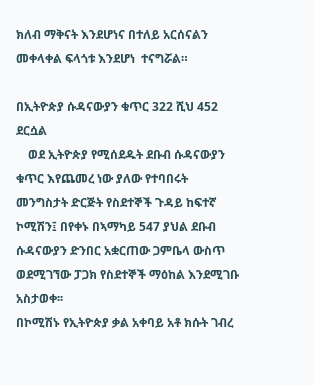ክለብ ማቅናት እንደሆነና በተለይ አርሰናልን መቀላቀል ፍላጎቱ እንደሆነ  ተናግሯል።

በኢትዮጵያ ሱዳናውያን ቁጥር 322 ሺህ 452 ደርሷል
    ወደ ኢትዮጵያ የሚሰደዱት ደቡብ ሱዳናውያን ቁጥር እየጨመረ ነው ያለው የተባበሩት መንግስታት ድርጅት የስደተኞች ጉዳይ ከፍተኛ ኮሚሽን፤ በየቀኑ በኣማካይ 547 ያህል ደቡብ ሱዳናውያን ድንበር አቋርጠው ጋምቤላ ውስጥ ወደሚገኘው ፓጋክ የስደተኞች ማዕከል እንደሚገቡ አስታወቀ፡፡
በኮሚሽኑ የኢትዮጵያ ቃል አቀባይ አቶ ክሱት ገብረ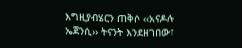እግዚያብሄርን ጠቅሶ ‹‹አናዶሉ ኤጀንሲ›› ትናንት እንደዘገበው፣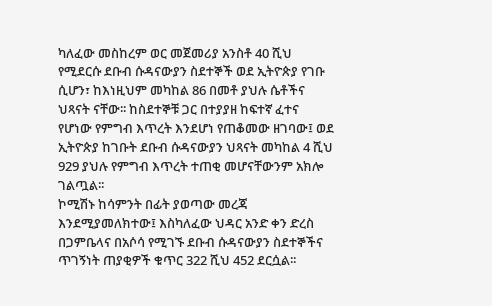ካለፈው መስከረም ወር መጀመሪያ አንስቶ 40 ሺህ የሚደርሱ ደቡብ ሱዳናውያን ስደተኞች ወደ ኢትዮጵያ የገቡ ሲሆን፣ ከእነዚህም መካከል 86 በመቶ ያህሉ ሴቶችና ህጻናት ናቸው፡፡ ከስደተኞቹ ጋር በተያያዘ ከፍተኛ ፈተና የሆነው የምግብ እጥረት እንደሆነ የጠቆመው ዘገባው፤ ወደ ኢትዮጵያ ከገቡት ደቡብ ሱዳናውያን ህጻናት መካከል 4 ሺህ 929 ያህሉ የምግብ እጥረት ተጠቂ መሆናቸውንም አክሎ ገልጧል፡፡
ኮሚሽኑ ከሳምንት በፊት ያወጣው መረጃ እንደሚያመለክተው፤ እስካለፈው ህዳር አንድ ቀን ድረስ በጋምቤላና በአሶሳ የሚገኙ ደቡብ ሱዳናውያን ስደተኞችና ጥገኝነት ጠያቂዎች ቁጥር 322 ሺህ 452 ደርሷል፡፡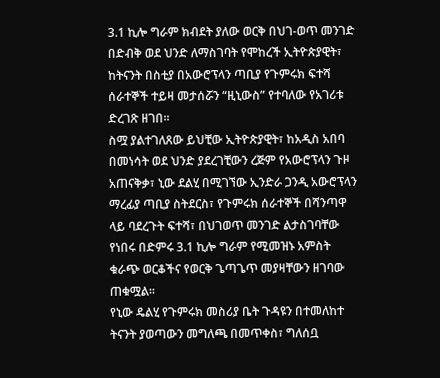3.1 ኪሎ ግራም ክብደት ያለው ወርቅ በህገ-ወጥ መንገድ በድብቅ ወደ ህንድ ለማስገባት የሞከረች ኢትዮጵያዊት፣ ከትናንት በስቲያ በአውሮፕላን ጣቢያ የጉምሩክ ፍተሻ ሰራተኞች ተይዛ መታሰሯን “ዚኒውስ” የተባለው የአገሪቱ ድረገጽ ዘገበ፡፡
ስሟ ያልተገለጸው ይህቺው ኢትዮጵያዊት፣ ከአዲስ አበባ በመነሳት ወደ ህንድ ያደረገቺውን ረጅም የአውሮፕላን ጉዞ አጠናቅቃ፣ ኒው ደልሂ በሚገኘው ኢንድራ ጋንዲ አውሮፕላን ማረፊያ ጣቢያ ስትደርስ፣ የጉምሩክ ሰራተኞች በሻንጣዋ ላይ ባደረጉት ፍተሻ፣ በህገወጥ መንገድ ልታስገባቸው የነበሩ በድምሩ 3.1 ኪሎ ግራም የሚመዝኑ አምስት ቁራጭ ወርቆችና የወርቅ ጌጣጌጥ መያዛቸውን ዘገባው ጠቁሟል፡፡
የኒው ዴልሂ የጉምሩክ መስሪያ ቤት ጉዳዩን በተመለከተ ትናንት ያወጣውን መግለጫ በመጥቀስ፣ ግለሰቧ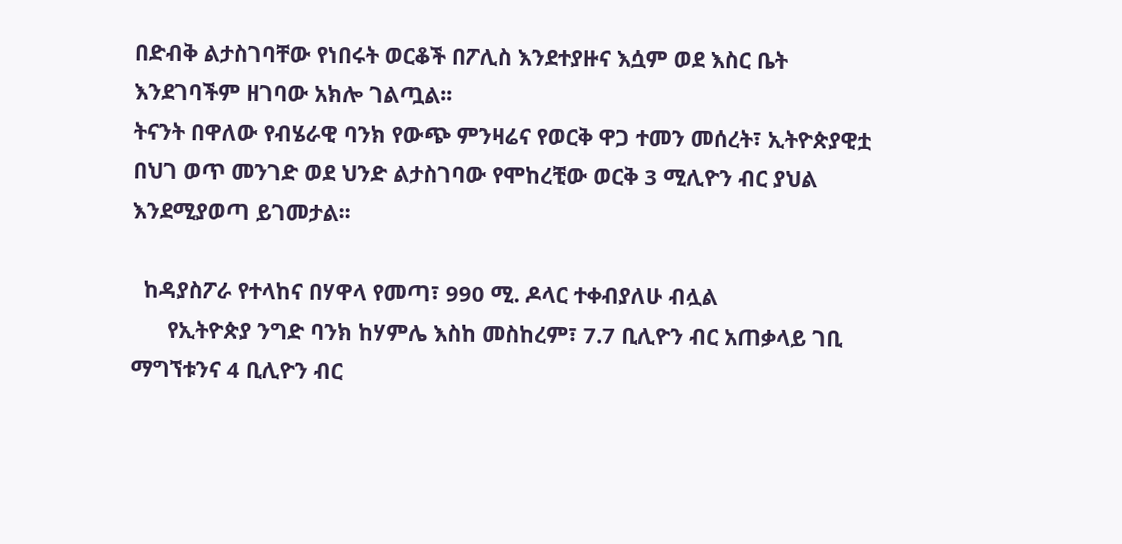በድብቅ ልታስገባቸው የነበሩት ወርቆች በፖሊስ እንደተያዙና እሷም ወደ እስር ቤት እንደገባችም ዘገባው አክሎ ገልጧል፡፡
ትናንት በዋለው የብሄራዊ ባንክ የውጭ ምንዛሬና የወርቅ ዋጋ ተመን መሰረት፣ ኢትዮጵያዊቷ በህገ ወጥ መንገድ ወደ ህንድ ልታስገባው የሞከረቺው ወርቅ 3 ሚሊዮን ብር ያህል እንደሚያወጣ ይገመታል፡፡

  ከዳያስፖራ የተላከና በሃዋላ የመጣ፣ 990 ሚ. ዶላር ተቀብያለሁ ብሏል
      የኢትዮጵያ ንግድ ባንክ ከሃምሌ እስከ መስከረም፣ 7.7 ቢሊዮን ብር አጠቃላይ ገቢ ማግኘቱንና 4 ቢሊዮን ብር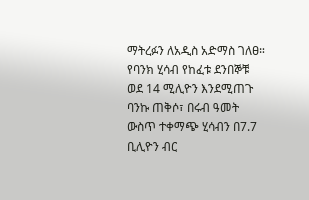ማትረፉን ለአዲስ አድማስ ገለፀ። የባንክ ሂሳብ የከፈቱ ደንበኞቹ ወደ 14 ሚሊዮን እንደሚጠጉ ባንኩ ጠቅሶ፣ በሩብ ዓመት ውስጥ ተቀማጭ ሂሳብን በ7.7 ቢሊዮን ብር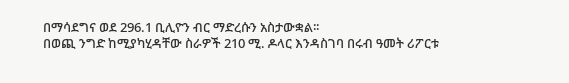በማሳደግና ወደ 296.1 ቢሊዮን ብር ማድረሱን አስታውቋል፡፡
በወጪ ንግድ ከሚያካሂዳቸው ስራዎች 210 ሚ. ዶላር እንዳስገባ በሩብ ዓመት ሪፖርቱ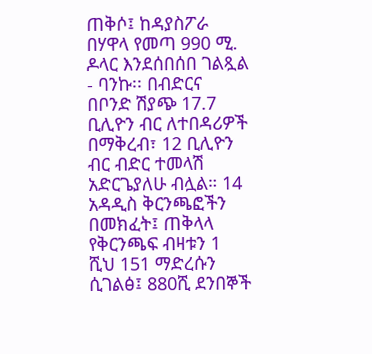ጠቅሶ፤ ከዳያስፖራ በሃዋላ የመጣ 990 ሚ. ዶላር እንደሰበሰበ ገልጿል - ባንኩ፡፡ በብድርና በቦንድ ሽያጭ 17.7 ቢሊዮን ብር ለተበዳሪዎች በማቅረብ፣ 12 ቢሊዮን ብር ብድር ተመላሽ አድርጌያለሁ ብሏል። 14 አዳዲስ ቅርንጫፎችን በመክፈት፤ ጠቅላላ የቅርንጫፍ ብዛቱን 1 ሺህ 151 ማድረሱን ሲገልፅ፤ 880ሺ ደንበኞች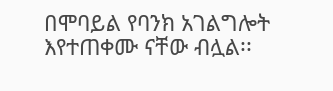በሞባይል የባንክ አገልግሎት እየተጠቀሙ ናቸው ብሏል፡፡